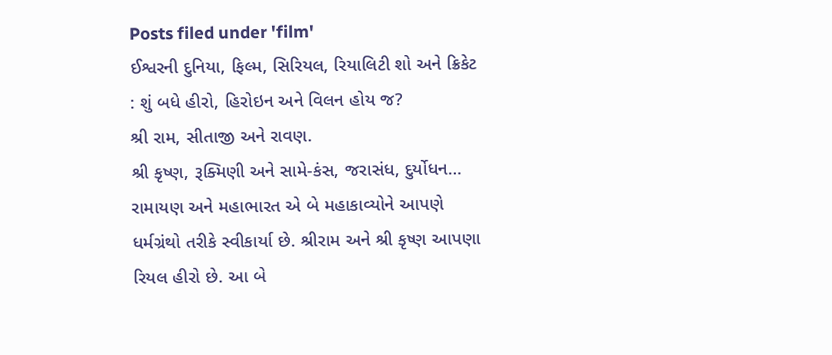Posts filed under 'film'
ઈશ્વરની દુનિયા, ફિલ્મ, સિરિયલ, રિયાલિટી શો અને ક્રિકેટ : શું બધે હીરો, હિરોઇન અને વિલન હોય જ?
શ્રી રામ, સીતાજી અને રાવણ.
શ્રી કૃષ્ણ, રૂક્મિણી અને સામે-કંસ, જરાસંધ, દુર્યોધન…
રામાયણ અને મહાભારત એ બે મહાકાવ્યોને આપણે ધર્મગ્રંથો તરીકે સ્વીકાર્યા છે. શ્રીરામ અને શ્રી કૃષ્ણ આપણા રિયલ હીરો છે. આ બે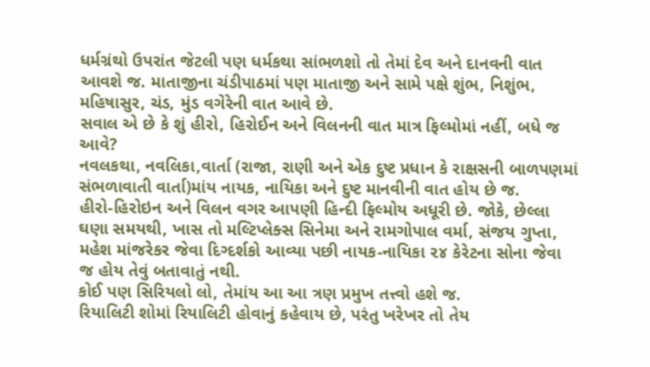ધર્મગ્રંથો ઉપરાંત જેટલી પણ ધર્મકથા સાંભળશો તો તેમાં દેવ અને દાનવની વાત આવશે જ. માતાજીના ચંડીપાઠમાં પણ માતાજી અને સામે પક્ષે શુંભ, નિશુંભ, મહિષાસુર, ચંડ, મુંડ વગેરેની વાત આવે છે.
સવાલ એ છે કે શું હીરો, હિરોઈન અને વિલનની વાત માત્ર ફિલ્મોમાં નહીં, બધે જ આવે?
નવલકથા, નવલિકા,વાર્તા (રાજા, રાણી અને એક દુષ્ટ પ્રધાન કે રાક્ષસની બાળપણમાં સંભળાવાતી વાર્તા)માંય નાયક, નાયિકા અને દુષ્ટ માનવીની વાત હોય છે જ.
હીરો-હિરોઇન અને વિલન વગર આપણી હિન્દી ફિલ્મોય અધૂરી છે. જોકે, છેલ્લા ઘણા સમયથી, ખાસ તો મલ્ટિપ્લેક્સ સિનેમા અને રામગોપાલ વર્મા, સંજય ગુપ્તા, મહેશ માંજરેકર જેવા દિગ્દર્શકો આવ્યા પછી નાયક-નાયિકા ૨૪ કેરેટના સોના જેવા જ હોય તેવું બતાવાતું નથી.
કોઈ પણ સિરિયલો લો, તેમાંય આ આ ત્રણ પ્રમુખ તત્ત્વો હશે જ.
રિયાલિટી શોમાં રિયાલિટી હોવાનું કહેવાય છે, પરંતુ ખરેખર તો તેય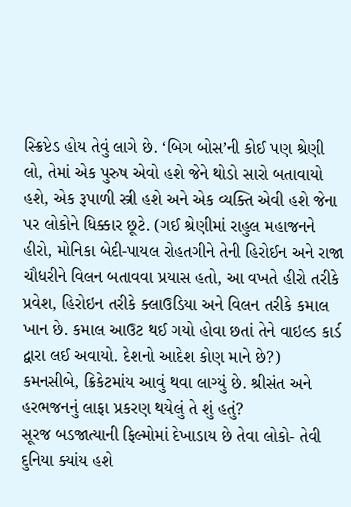સ્ક્રિપ્ટેડ હોય તેવું લાગે છે. ‘બિગ બોસ’ની કોઈ પણ શ્રેણી લો, તેમાં એક પુરુષ એવો હશે જેને થોડો સારો બતાવાયો હશે, એક રૂપાળી સ્ત્રી હશે અને એક વ્યક્તિ એવી હશે જેના પર લોકોને ધિક્કાર છૂટે. (ગઈ શ્રેણીમાં રાહુલ મહાજનને હીરો, મોનિકા બેદી-પાયલ રોહતગીને તેની હિરોઈન અને રાજા ચૌધરીને વિલન બતાવવા પ્રયાસ હતો, આ વખતે હીરો તરીકે પ્રવેશ, હિરોઇન તરીકે ક્લાઉડિયા અને વિલન તરીકે કમાલ ખાન છે. કમાલ આઉટ થઈ ગયો હોવા છતાં તેને વાઇલ્ડ કાર્ડ દ્વારા લઈ અવાયો. દેશનો આદેશ કોણ માને છે?)
કમનસીબે, ક્રિકેટમાંય આવું થવા લાગ્યું છે. શ્રીસંત અને હરભજનનું લાફા પ્રકરણ થયેલું તે શું હતું?
સૂરજ બડજાત્યાની ફિલ્મોમાં દેખાડાય છે તેવા લોકો- તેવી દુનિયા ક્યાંય હશે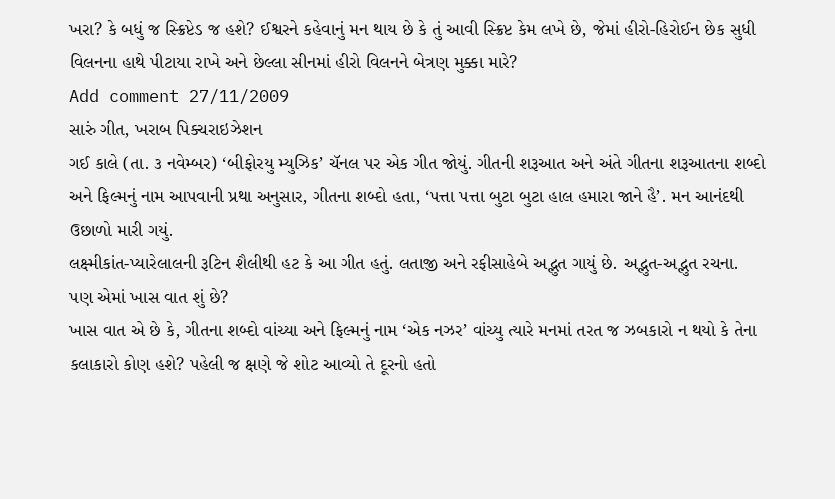ખરા? કે બધું જ સ્ક્રિપ્ટેડ જ હશે? ઈશ્વરને કહેવાનું મન થાય છે કે તું આવી સ્ક્રિપ્ટ કેમ લખે છે, જેમાં હીરો-હિરોઈન છેક સુધી વિલનના હાથે પીટાયા રાખે અને છેલ્લા સીનમાં હીરો વિલનને બેત્રણ મુક્કા મારે?
Add comment 27/11/2009
સારું ગીત, ખરાબ પિક્ચરાઇઝેશન
ગઈ કાલે (તા. ૩ નવેમ્બર) ‘બીફોરયુ મ્યુઝિક’ ચૅનલ પર એક ગીત જોયું. ગીતની શરૂઆત અને અંતે ગીતના શરૂઆતના શબ્દો અને ફિલ્મનું નામ આપવાની પ્રથા અનુસાર, ગીતના શબ્દો હતા, ‘પત્તા પત્તા બુટા બુટા હાલ હમારા જાને હૈ’. મન આનંદથી ઉછાળો મારી ગયું.
લક્ષ્મીકાંત-પ્યારેલાલની રૂટિન શૈલીથી હટ કે આ ગીત હતું. લતાજી અને રફીસાહેબે અદ્ભુત ગાયું છે. અદ્ભુત-અદ્ભુત રચના.
પણ એમાં ખાસ વાત શું છે?
ખાસ વાત એ છે કે, ગીતના શબ્દો વાંચ્યા અને ફિલ્મનું નામ ‘એક નઝર’ વાંચ્યુ ત્યારે મનમાં તરત જ ઝબકારો ન થયો કે તેના કલાકારો કોણ હશે? પહેલી જ ક્ષણે જે શોટ આવ્યો તે દૂરનો હતો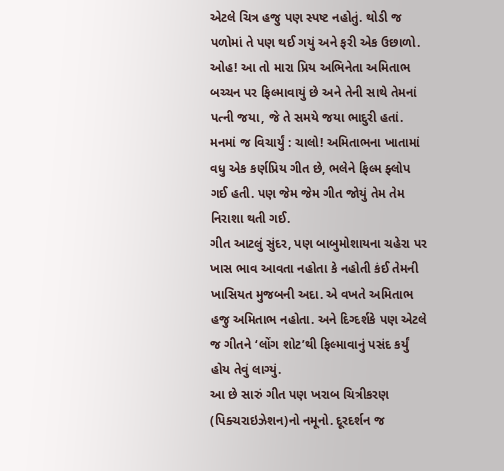એટલે ચિત્ર હજુ પણ સ્પષ્ટ નહોતું. થોડી જ પળોમાં તે પણ થઈ ગયું અને ફરી એક ઉછાળો. ઓહ! આ તો મારા પ્રિય અભિનેતા અમિતાભ બચ્ચન પર ફિલ્માવાયું છે અને તેની સાથે તેમનાં પત્ની જયા, જે તે સમયે જયા ભાદુરી હતાં. મનમાં જ વિચાર્યું : ચાલો! અમિતાભના ખાતામાં વધુ એક કર્ણપ્રિય ગીત છે, ભલેને ફિલ્મ ફ્લોપ ગઈ હતી. પણ જેમ જેમ ગીત જોયું તેમ તેમ નિરાશા થતી ગઈ.
ગીત આટલું સુંદર, પણ બાબુમોશાયના ચહેરા પર ખાસ ભાવ આવતા નહોતા કે નહોતી કંઈ તેમની ખાસિયત મુજબની અદા. એ વખતે અમિતાભ હજુ અમિતાભ નહોતા. અને દિગ્દર્શકે પણ એટલે જ ગીતને ‘લોંગ શોટ’થી ફિલ્માવાનું પસંદ કર્યું હોય તેવું લાગ્યું.
આ છે સારું ગીત પણ ખરાબ ચિત્રીકરણ (પિક્ચરાઇઝેશન)નો નમૂનો. દૂરદર્શન જ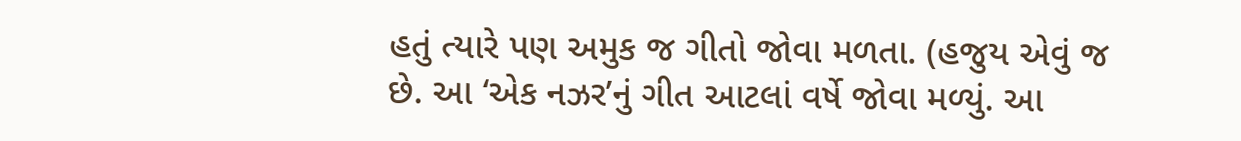હતું ત્યારે પણ અમુક જ ગીતો જોવા મળતા. (હજુય એવું જ છે. આ ‘એક નઝર’નું ગીત આટલાં વર્ષે જોવા મળ્યું. આ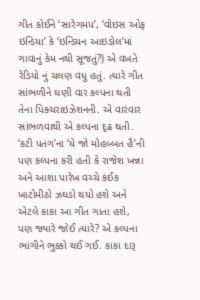ગીત કોઈને ‘સારેગમપ’, ‘વોઇસ ઓફ ઇન્ડિયા’ કે ‘ઇન્ડિયન આઇડોલ’માં ગાવાનું કેમ નથી સૂજતું?) એ વખતે રેડિયો નું ચલણ વધુ હતું. ત્યારે ગીત સાંભળીને ઘણી વાર કલ્પના થતી તેના પિક્ચરાઇઝેશનની. એ વારંવાર સાંભળવાથી એ કલ્પના દૃઢ થતી. ‘કટી પતંગ’ના ‘યે જો મોહબ્બત હૈ’ની પણ કલ્પના કરી હતી કે રાજેશ ખન્ના અને આશા પારેખ વચ્ચે કંઈક ખાટોમીઠો ઝઘડો થયો હશે અને એટલે કાકા આ ગીત ગાતા હશે, પણ જ્યારે જોઈ ત્યારે? એ કલ્પના ભાંગીને ભુક્કો થઈ ગઈ. કાકા દારૂ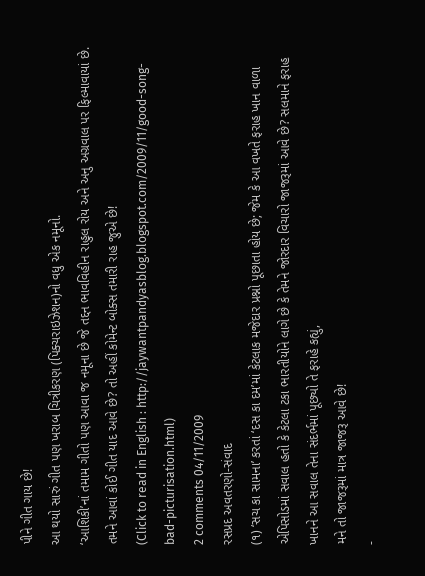પીને ગીત ગાય છે!
આ થયો સારું ગીત પણ ખરાબ ચિત્રીકરણ (પિક્ચરાઇઝેશન)નો વધુ એક નમૂનો.
‘આશિકી’નાં તમામ ગીતો પણ આવા જ નમૂના છે જે તદ્દન ભાવવિહીન રાહુલ રોય અને અનુ અગ્રવાલ પર ફિલ્માવાયાં છે.
તમને આવાં કોઈ ગીત યાદ આવે છે? તો અહીં કોમેન્ટ બોક્સ તમારી રાહ જુએ છે!
(Click to read in English : http://jaywantpandyasblog.blogspot.com/2009/11/good-song-bad-picturisation.html)
2 comments 04/11/2009
રસપ્રદ અવતરણો-સંવાદ
(૧) ‘સચ કા સામના’ કરતાં ‘દસ કા દમ’માં કેટલાક મજેદાર પ્રશ્નો પૂછાતા હોય છે; જેમ કે આ વખતે ફરાહ ખાન વાળા એપિસોડમાં સવાલ હતો કે કેટલા ટકા ભારતીયોને લાગે છે કે તેમને જોરદાર વિચારો જાજરૂમાં આવે છે? સલમાને ફરાહ ખાનને આ સવાલ તેના સંદર્ભમાં પૂછ્યો તે ફરાહે કહ્યું,
મને તો જાજરૂમાં માત્ર જાજરૂ આવે છે!
-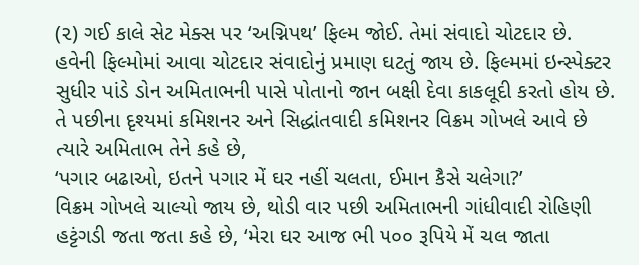(૨) ગઈ કાલે સેટ મેક્સ પર ‘અગ્નિપથ’ ફિલ્મ જોઈ. તેમાં સંવાદો ચોટદાર છે. હવેની ફિલ્મોમાં આવા ચોટદાર સંવાદોનું પ્રમાણ ઘટતું જાય છે. ફિલ્મમાં ઇન્સ્પેક્ટર સુધીર પાંડે ડોન અમિતાભની પાસે પોતાનો જાન બક્ષી દેવા કાકલૂદી કરતો હોય છે. તે પછીના દૃશ્યમાં કમિશનર અને સિદ્ધાંતવાદી કમિશનર વિક્રમ ગોખલે આવે છે ત્યારે અમિતાભ તેને કહે છે,
‘પગાર બઢાઓ, ઇતને પગાર મેં ઘર નહીં ચલતા, ઈમાન કૈસે ચલેગા?’
વિક્રમ ગોખલે ચાલ્યો જાય છે, થોડી વાર પછી અમિતાભની ગાંધીવાદી રોહિણી હટ્ટંગડી જતા જતા કહે છે, ‘મેરા ઘર આજ ભી ૫૦૦ રૂપિયે મેં ચલ જાતા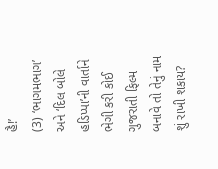હૈ!’
(3) ‘ભાગમભાગ’ અને ‘દિલ બોલે હડિપ્પા’ની વાર્તાને ભેગી કરી કોઈ ગુજરાતી ફિલ્મ બનાવે તો તેનું નામ શું રાખી શકાય?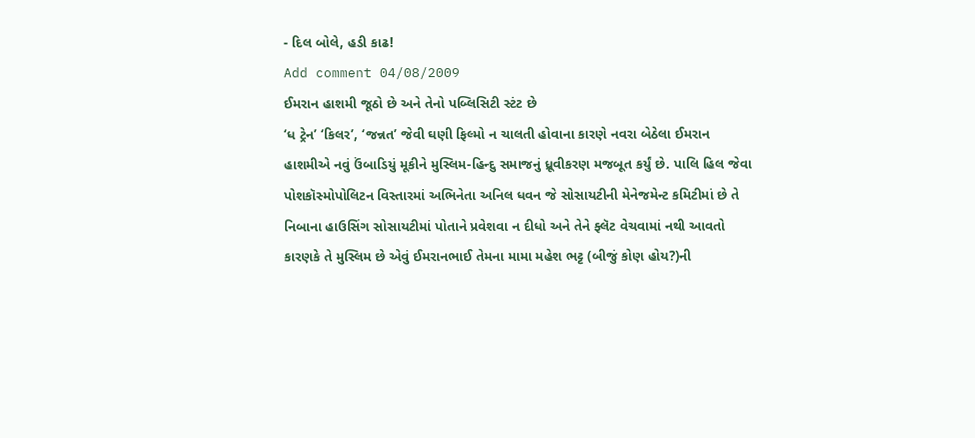- દિલ બોલે, હડી કાઢ!
Add comment 04/08/2009
ઈમરાન હાશમી જૂઠો છે અને તેનો પબ્લિસિટી સ્ટંટ છે
‘ધ ટ્રેન’ ‘કિલર’, ‘જન્નત’ જેવી ઘણી ફિલ્મો ન ચાલતી હોવાના કારણે નવરા બેઠેલા ઈમરાન હાશમીએ નવું ઉંબાડિયું મૂકીને મુસ્લિમ-હિન્દુ સમાજનું ધ્રૂવીકરણ મજબૂત કર્યું છે. પાલિ હિલ જેવા પોશકૉસ્મોપોલિટન વિસ્તારમાં અભિનેતા અનિલ ધવન જે સોસાયટીની મેનેજમેન્ટ કમિટીમાં છે તે નિબાના હાઉસિંગ સોસાયટીમાં પોતાને પ્રવેશવા ન દીધો અને તેને ફ્લૅટ વેચવામાં નથી આવતો કારણકે તે મુસ્લિમ છે એવું ઈમરાનભાઈ તેમના મામા મહેશ ભટ્ટ (બીજું કોણ હોય?)ની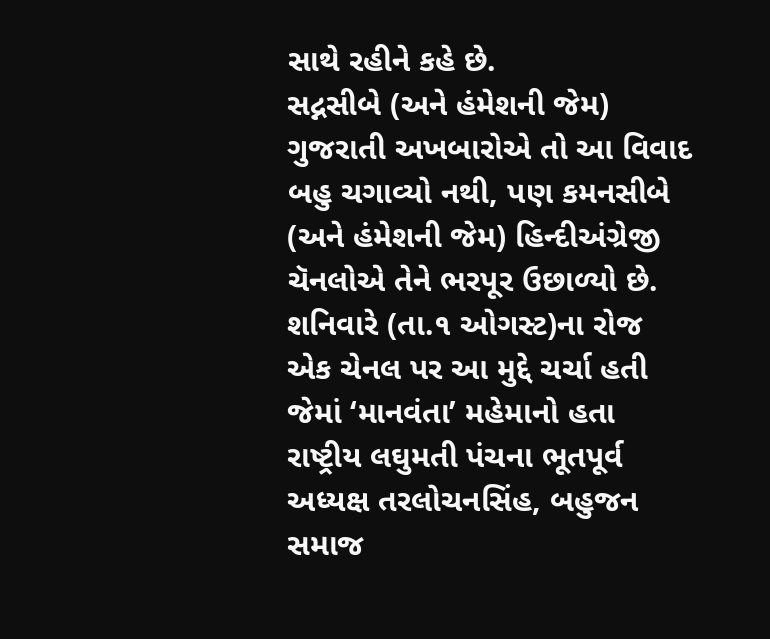સાથે રહીને કહે છે.
સદ્નસીબે (અને હંમેશની જેમ) ગુજરાતી અખબારોએ તો આ વિવાદ બહુ ચગાવ્યો નથી, પણ કમનસીબે (અને હંમેશની જેમ) હિન્દીઅંગ્રેજી ચૅનલોએ તેને ભરપૂર ઉછાળ્યો છે. શનિવારે (તા.૧ ઓગસ્ટ)ના રોજ એક ચેનલ પર આ મુદ્દે ચર્ચા હતી જેમાં ‘માનવંતા’ મહેમાનો હતા રાષ્ટ્રીય લઘુમતી પંચના ભૂતપૂર્વ અધ્યક્ષ તરલોચનસિંહ, બહુજન સમાજ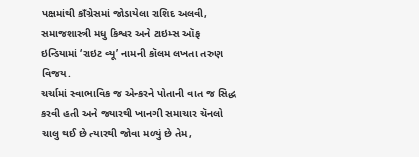પક્ષમાંથી કાઁગ્રેસમાં જોડાયેલા રાશિદ અલવી, સમાજશાસ્ત્રી મધુ કિશ્વર અને ટાઇમ્સ ઑફ ઇન્ડિયામાં ‘રાઇટ વ્યૂ’ નામની કૉલમ લખતા તરુણ વિજય.
ચર્ચામાં સ્વાભાવિક જ એન્કરને પોતાની વાત જ સિદ્ધ કરવી હતી અને જ્યારથી ખાનગી સમાચાર ચૅનલો ચાલુ થઈ છે ત્યારથી જોવા મળ્યું છે તેમ,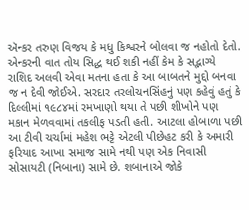ઍન્કર તરુણ વિજય કે મધુ કિશ્વરને બોલવા જ નહોતો દેતો. એન્કરની વાત તોય સિદ્ધ થઈ શકી નહીં કેમ કે સદ્ભાગ્યે રાશિદ અલવી એવા મતના હતા કે આ બાબતને મુદ્દો બનવા જ ન દેવી જોઈએ. સરદાર તરલોચનસિંહનું પણ કહેવું હતું કે દિલ્લીમાં ૧૯૮૪માં રમખાણો થયા તે પછી શીખોને પણ મકાન મેળવવામાં તકલીફ પડતી હતી. આટલા હોબાળા પછી આ ટીવી ચર્ચામાં મહેશ ભટ્ટે એટલી પીછેહટ કરી કે અમારી ફરિયાદ આખા સમાજ સામે નથી પણ એક નિવાસી સોસાયટી (નિબાના) સામે છે. શબાનાએ જોકે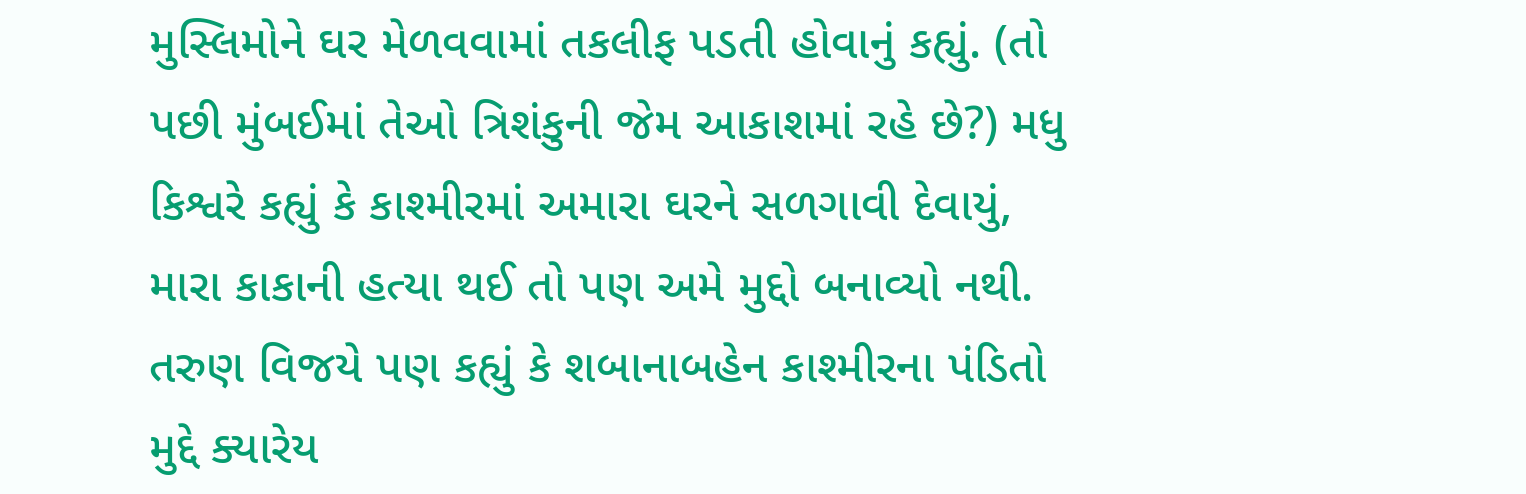મુસ્લિમોને ઘર મેળવવામાં તકલીફ પડતી હોવાનું કહ્યું. (તો પછી મુંબઈમાં તેઓ ત્રિશંકુની જેમ આકાશમાં રહે છે?) મધુ કિશ્વરે કહ્યું કે કાશ્મીરમાં અમારા ઘરને સળગાવી દેવાયું, મારા કાકાની હત્યા થઈ તો પણ અમે મુદ્દો બનાવ્યો નથી. તરુણ વિજયે પણ કહ્યું કે શબાનાબહેન કાશ્મીરના પંડિતો મુદ્દે ક્યારેય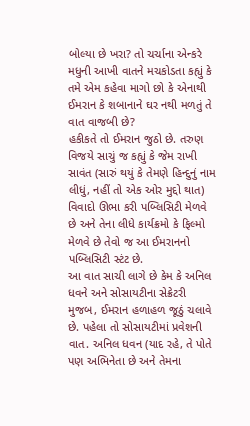બોલ્યા છે ખરા? તો ચર્ચાના એન્કરે મધુની આખી વાતને મચકોડતા કહ્યું કે તમે એમ કહેવા માગો છો કે એનાથી ઈમરાન કે શબાનાને ઘર નથી મળતું તે વાત વાજબી છે?
હકીકતે તો ઈમરાન જુઠો છે. તરુણ વિજયે સાચું જ કહ્યું કે જેમ રાખી સાવંત (સારું થયું કે તેમણે હિન્દુનું નામ લીધું, નહીં તો એક ઓર મુદ્દો થાત) વિવાદો ઊભા કરી પબ્લિસિટી મેળવે છે અને તેના લીધે કાર્યક્રમો કે ફિલ્મો મેળવે છે તેવો જ આ ઈમરાનનો પબ્લિસિટી સ્ટંટ છે.
આ વાત સાચી લાગે છે કેમ કે અનિલ ધવને અને સોસાયટીના સેક્રેટરી મુજબ, ઈમરાન હળાહળ જૂઠું ચલાવે છે. પહેલા તો સોસાયટીમાં પ્રવેશની વાત. અનિલ ધવન (યાદ રહે, તે પોતે પણ અભિનેતા છે અને તેમના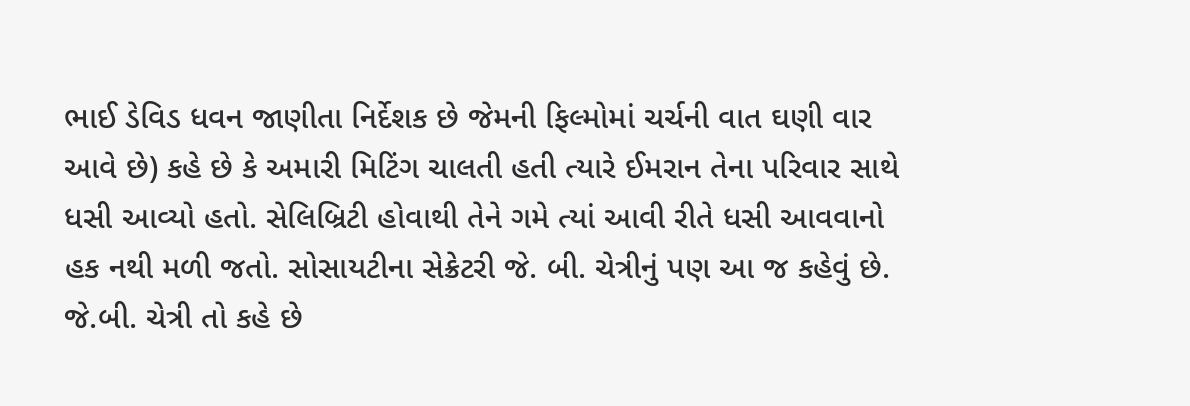ભાઈ ડેવિડ ધવન જાણીતા નિર્દેશક છે જેમની ફિલ્મોમાં ચર્ચની વાત ઘણી વાર આવે છે) કહે છે કે અમારી મિટિંગ ચાલતી હતી ત્યારે ઈમરાન તેના પરિવાર સાથે ધસી આવ્યો હતો. સેલિબ્રિટી હોવાથી તેને ગમે ત્યાં આવી રીતે ધસી આવવાનો હક નથી મળી જતો. સોસાયટીના સેક્રેટરી જે. બી. ચેત્રીનું પણ આ જ કહેવું છે. જે.બી. ચેત્રી તો કહે છે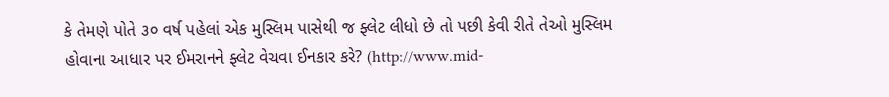કે તેમણે પોતે ૩૦ વર્ષ પહેલાં એક મુસ્લિમ પાસેથી જ ફ્લેટ લીધો છે તો પછી કેવી રીતે તેઓ મુસ્લિમ હોવાના આધાર પર ઈમરાનને ફ્લેટ વેચવા ઈનકાર કરે? (http://www.mid-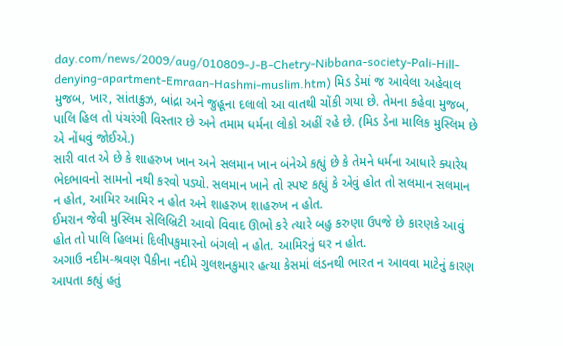day.com/news/2009/aug/010809-J-B-Chetry-Nibbana-society-Pali-Hill-denying-apartment-Emraan-Hashmi-muslim.htm) મિડ ડેમાં જ આવેલા અહેવાલ મુજબ, ખાર, સાંતાક્રુઝ, બાંદ્રા અને જુહૂના દલાલો આ વાતથી ચોંકી ગયા છે. તેમના કહેવા મુજબ, પાલિ હિલ તો પંચરંગી વિસ્તાર છે અને તમામ ધર્મના લોકો અહીં રહે છે. (મિડ ડેના માલિક મુસ્લિમ છે એ નોંધવું જોઈએ.)
સારી વાત એ છે કે શાહરુખ ખાન અને સલમાન ખાન બંનેએ કહ્યું છે કે તેમને ધર્મના આધારે ક્યારેય ભેદભાવનો સામનો નથી કરવો પડ્યો. સલમાન ખાને તો સ્પષ્ટ કહ્યું કે એવું હોત તો સલમાન સલમાન ન હોત, આમિર આમિર ન હોત અને શાહરુખ શાહરુખ ન હોત.
ઈમરાન જેવી મુસ્લિમ સેલિબ્રિટી આવો વિવાદ ઊભો કરે ત્યારે બહુ કરુણા ઉપજે છે કારણકે આવું હોત તો પાલિ હિલમાં દિલીપકુમારનો બંગલો ન હોત. આમિરનું ઘર ન હોત.
અગાઉ નદીમ-શ્રવણ પૈકીના નદીમે ગુલશનકુમાર હત્યા કેસમાં લંડનથી ભારત ન આવવા માટેનું કારણ આપતા કહ્યું હતું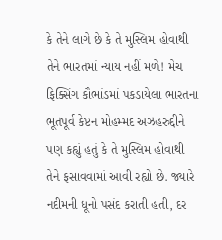કે તેને લાગે છે કે તે મુસ્લિમ હોવાથી તેને ભારતમાં ન્યાય નહીં મળે! મેચ ફિક્સિંગ કૌભાંડમાં પકડાયેલા ભારતના ભૂતપૂર્વ કેપ્ટન મોહમ્મદ અઝહરુદ્દીને પણ કહ્યું હતું કે તે મુસ્લિમ હોવાથી તેને ફસાવવામાં આવી રહ્યો છે. જ્યારે નદીમની ધૂનો પસંદ કરાતી હતી, દર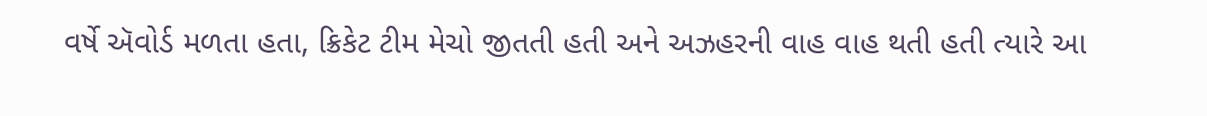વર્ષે ઍવોર્ડ મળતા હતા, ક્રિકેટ ટીમ મેચો જીતતી હતી અને અઝહરની વાહ વાહ થતી હતી ત્યારે આ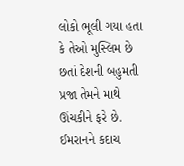લોકો ભૂલી ગયા હતા કે તેઓ મુસ્લિમ છે છતાં દેશની બહુમતી પ્રજા તેમને માથે ઊંચકીને ફરે છે.
ઈમરાનને કદાચ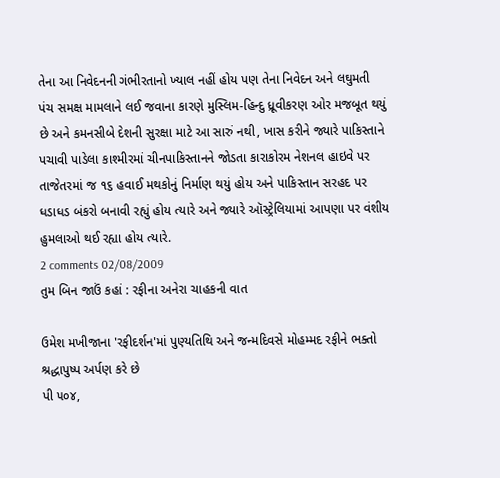તેના આ નિવેદનની ગંભીરતાનો ખ્યાલ નહીં હોય પણ તેના નિવેદન અને લઘુમતી પંચ સમક્ષ મામલાને લઈ જવાના કારણે મુસ્લિમ-હિન્દુ ધ્રૂવીકરણ ઓર મજબૂત થયું છે અને કમનસીબે દેશની સુરક્ષા માટે આ સારું નથી, ખાસ કરીને જ્યારે પાકિસ્તાને પચાવી પાડેલા કાશ્મીરમાં ચીનપાકિસ્તાનને જોડતા કારાકોરમ નેશનલ હાઇવે પર તાજેતરમાં જ ૧૬ હવાઈ મથકોનું નિર્માણ થયું હોય અને પાકિસ્તાન સરહદ પર ધડાધડ બંકરો બનાવી રહ્યું હોય ત્યારે અને જ્યારે ઑસ્ટ્રેલિયામાં આપણા પર વંશીય હુમલાઓ થઈ રહ્યા હોય ત્યારે.
2 comments 02/08/2009
તુમ બિન જાઉં કહાં : રફીના અનેરા ચાહકની વાત

ઉમેશ મખીજાના 'રફીદર્શન'માં પુણ્યતિથિ અને જન્મદિવસે મોહમ્મદ રફીને ભક્તો શ્રદ્ધાપુષ્પ અર્પણ કરે છે
પી ૫૦૪,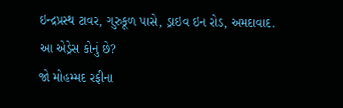ઇન્દ્રપ્રસ્થ ટાવર, ગુરુકૂળ પાસે, ડ્રાઇવ ઇન રોડ, અમદાવાદ.
આ એડ્રેસ કોનું છે?
જો મોહમ્મદ રફીના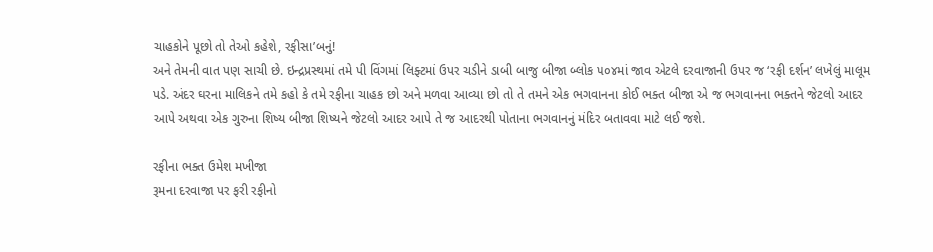ચાહકોને પૂછો તો તેઓ કહેશે, રફીસા’બનું!
અને તેમની વાત પણ સાચી છે. ઇન્દ્રપ્રસ્થમાં તમે પી વિંગમાં લિફ્ટમાં ઉપર ચડીને ડાબી બાજુ બીજા બ્લોક ૫૦૪માં જાવ એટલે દરવાજાની ઉપર જ ‘રફી દર્શન’ લખેલું માલૂમ પડે. અંદર ઘરના માલિકને તમે કહો કે તમે રફીના ચાહક છો અને મળવા આવ્યા છો તો તે તમને એક ભગવાનના કોઈ ભક્ત બીજા એ જ ભગવાનના ભક્તને જેટલો આદર આપે અથવા એક ગુરુના શિષ્ય બીજા શિષ્યને જેટલો આદર આપે તે જ આદરથી પોતાના ભગવાનનું મંદિર બતાવવા માટે લઈ જશે.

રફીના ભક્ત ઉમેશ મખીજા
રૂમના દરવાજા પર ફરી રફીનો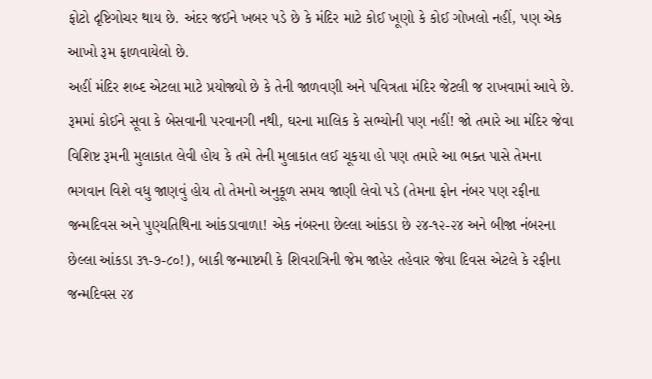ફોટો દૃષ્ટિગોચર થાય છે. અંદર જઈને ખબર પડે છે કે મંદિર માટે કોઈ ખૂણો કે કોઈ ગોખલો નહીં, પણ એક આખો રૂમ ફાળવાયેલો છે.
અહીં મંદિર શબ્દ એટલા માટે પ્રયોજ્યો છે કે તેની જાળવણી અને પવિત્રતા મંદિર જેટલી જ રાખવામાં આવે છે. રૂમમાં કોઈને સૂવા કે બેસવાની પરવાનગી નથી, ઘરના માલિક કે સભ્યોની પણ નહીં! જો તમારે આ મંદિર જેવા વિશિષ્ટ રૂમની મુલાકાત લેવી હોય કે તમે તેની મુલાકાત લઈ ચૂકયા હો પણ તમારે આ ભક્ત પાસે તેમના ભગવાન વિશે વધુ જાણવું હોય તો તેમનો અનુકૂળ સમય જાણી લેવો પડે (તેમના ફોન નંબર પણ રફીના જન્મદિવસ અને પુણ્યતિથિના આંકડાવાળા! એક નંબરના છેલ્લા આંકડા છે ૨૪-૧૨-૨૪ અને બીજા નંબરના છેલ્લા આંકડા ૩૧-૭-૮૦!), બાકી જન્માષ્ટમી કે શિવરાત્રિની જેમ જાહેર તહેવાર જેવા દિવસ એટલે કે રફીના જન્મદિવસ ૨૪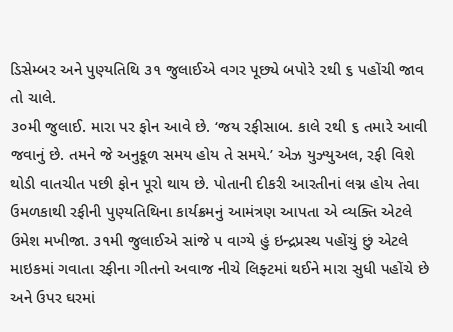ડિસેમ્બર અને પુણ્યતિથિ ૩૧ જુલાઈએ વગર પૂછ્યે બપોરે ૨થી ૬ પહોંચી જાવ તો ચાલે.
૩૦મી જુલાઈ. મારા પર ફોન આવે છે. ‘જય રફીસાબ. કાલે ૨થી ૬ તમારે આવી જવાનું છે. તમને જે અનુકૂળ સમય હોય તે સમયે.’ એઝ યુઝ્યુઅલ, રફી વિશે થોડી વાતચીત પછી ફોન પૂરો થાય છે. પોતાની દીકરી આરતીનાં લગ્ન હોય તેવા ઉમળકાથી રફીની પુણ્યતિથિના કાર્યક્રમનું આમંત્રણ આપતા એ વ્યક્તિ એટલે ઉમેશ મખીજા. ૩૧મી જુલાઈએ સાંજે ૫ વાગ્યે હું ઇન્દ્રપ્રસ્થ પહોંચું છું એટલે માઇકમાં ગવાતા રફીના ગીતનો અવાજ નીચે લિફ્ટમાં થઈને મારા સુધી પહોંચે છે અને ઉપર ઘરમાં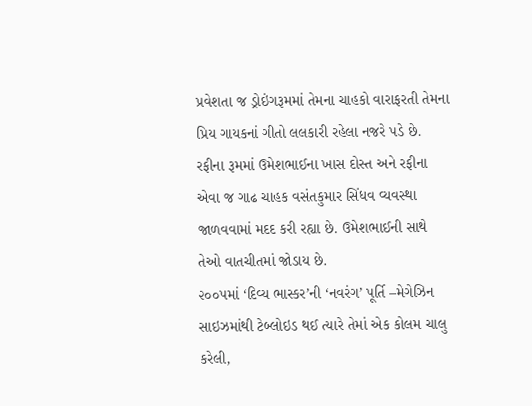પ્રવેશતા જ ડ્રોઇંગરૂમમાં તેમના ચાહકો વારાફરતી તેમના પ્રિય ગાયકનાં ગીતો લલકારી રહેલા નજરે પડે છે. રફીના રૂમમાં ઉમેશભાઈના ખાસ દોસ્ત અને રફીના એવા જ ગાઢ ચાહક વસંતકુમાર સિંધવ વ્યવસ્થા જાળવવામાં મદદ કરી રહ્યા છે. ઉમેશભાઈની સાથે તેઓ વાતચીતમાં જોડાય છે.
૨૦૦૫માં ‘દિવ્ય ભાસ્કર’ની ‘નવરંગ’ પૂર્તિ –મેગેઝિન સાઇઝમાંથી ટેબ્લોઇડ થઈ ત્યારે તેમાં એક કોલમ ચાલુ કરેલી,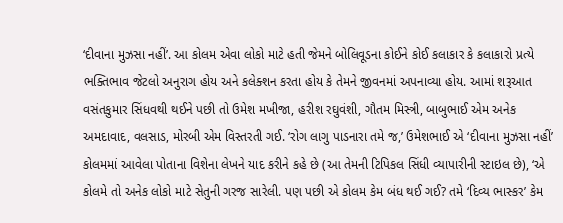‘દીવાના મુઝસા નહીં’. આ કોલમ એવા લોકો માટે હતી જેમને બોલિવૂડના કોઈને કોઈ કલાકાર કે કલાકારો પ્રત્યે ભક્તિભાવ જેટલો અનુરાગ હોય અને કલેક્શન કરતા હોય કે તેમને જીવનમાં અપનાવ્યા હોય. આમાં શરૂઆત વસંતકુમાર સિંધવથી થઈને પછી તો ઉમેશ મખીજા, હરીશ રઘુવંશી, ગૌતમ મિસ્ત્રી, બાબુભાઈ એમ અનેક અમદાવાદ, વલસાડ, મોરબી એમ વિસ્તરતી ગઈ. ‘રોગ લાગુ પાડનારા તમે જ,’ ઉમેશભાઈ એ ‘દીવાના મુઝસા નહીં’ કોલમમાં આવેલા પોતાના વિશેના લેખને યાદ કરીને કહે છે (આ તેમની ટિપિકલ સિંધી વ્યાપારીની સ્ટાઇલ છે), ‘એ કોલમે તો અનેક લોકો માટે સેતુની ગરજ સારેલી. પણ પછી એ કોલમ કેમ બંધ થઈ ગઈ? તમે ‘દિવ્ય ભાસ્કર’ કેમ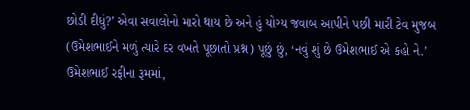છોડી દીધું?’ એવા સવાલોનો મારો થાય છે અને હું યોગ્ય જવાબ આપીને પછી મારી ટેવ મુજબ (ઉમેશભાઈને મળું ત્યારે દર વખતે પૂછાતો પ્રશ્ન) પૂછું છું, ‘નવું શું છે ઉમેશભાઈ એ કહો ને.’ ઉમેશભાઈ રફીના રૂમમાં,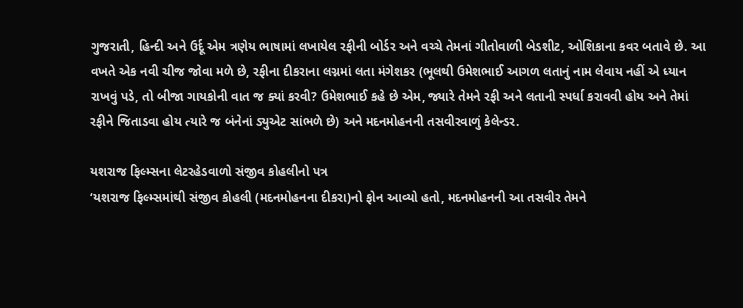ગુજરાતી, હિન્દી અને ઉર્દૂ એમ ત્રણેય ભાષામાં લખાયેલ રફીની બોર્ડર અને વચ્ચે તેમનાં ગીતોવાળી બેડશીટ, ઓશિકાના કવર બતાવે છે. આ વખતે એક નવી ચીજ જોવા મળે છે, રફીના દીકરાના લગ્નમાં લતા મંગેશકર (ભૂલથી ઉમેશભાઈ આગળ લતાનું નામ લેવાય નહીં એ ધ્યાન રાખવું પડે, તો બીજા ગાયકોની વાત જ ક્યાં કરવી? ઉમેશભાઈ કહે છે એમ, જ્યારે તેમને રફી અને લતાની સ્પર્ધા કરાવવી હોય અને તેમાં રફીને જિતાડવા હોય ત્યારે જ બંનેનાં ડ્યુએટ સાંભળે છે) અને મદનમોહનની તસવીરવાળું કેલેન્ડર.

યશરાજ ફિલ્મ્સના લેટરહેડવાળો સંજીવ કોહલીનો પત્ર
‘યશરાજ ફિલ્મ્સમાંથી સંજીવ કોહલી (મદનમોહનના દીકરા)નો ફોન આવ્યો હતો, મદનમોહનની આ તસવીર તેમને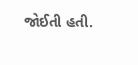જોઈતી હતી.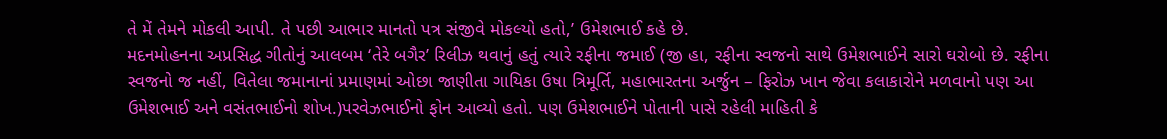તે મેં તેમને મોકલી આપી. તે પછી આભાર માનતો પત્ર સંજીવે મોકલ્યો હતો,’ ઉમેશભાઈ કહે છે.
મદનમોહનના અપ્રસિદ્ધ ગીતોનું આલબમ ‘તેરે બગૈર’ રિલીઝ થવાનું હતું ત્યારે રફીના જમાઈ (જી હા, રફીના સ્વજનો સાથે ઉમેશભાઈને સારો ઘરોબો છે. રફીના સ્વજનો જ નહીં, વિતેલા જમાનાનાં પ્રમાણમાં ઓછા જાણીતા ગાયિકા ઉષા ત્રિમૂર્તિ, મહાભારતના અર્જુન – ફિરોઝ ખાન જેવા કલાકારોને મળવાનો પણ આ ઉમેશભાઈ અને વસંતભાઈનો શોખ.)પરવેઝભાઈનો ફોન આવ્યો હતો. પણ ઉમેશભાઈને પોતાની પાસે રહેલી માહિતી કે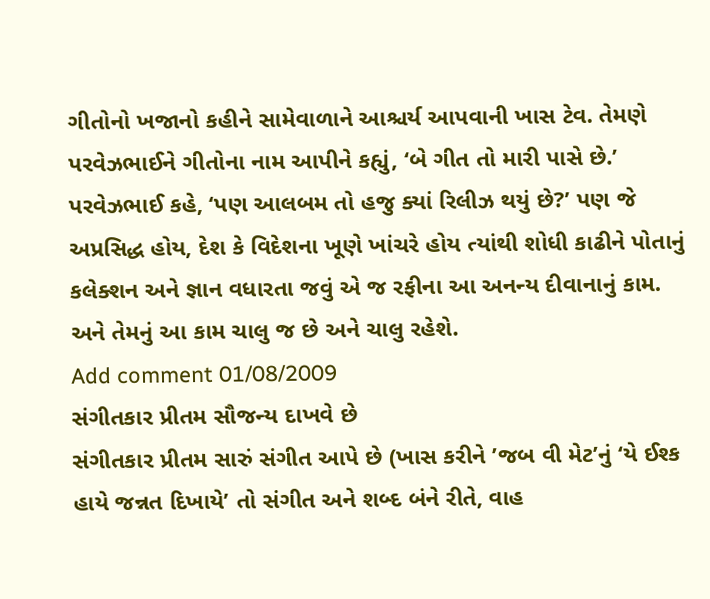ગીતોનો ખજાનો કહીને સામેવાળાને આશ્ચર્ય આપવાની ખાસ ટેવ. તેમણે પરવેઝભાઈને ગીતોના નામ આપીને કહ્યું, ‘બે ગીત તો મારી પાસે છે.’ પરવેઝભાઈ કહે, ‘પણ આલબમ તો હજુ ક્યાં રિલીઝ થયું છે?’ પણ જે અપ્રસિદ્ધ હોય, દેશ કે વિદેશના ખૂણે ખાંચરે હોય ત્યાંથી શોધી કાઢીને પોતાનું કલેક્શન અને જ્ઞાન વધારતા જવું એ જ રફીના આ અનન્ય દીવાનાનું કામ.
અને તેમનું આ કામ ચાલુ જ છે અને ચાલુ રહેશે.
Add comment 01/08/2009
સંગીતકાર પ્રીતમ સૌજન્ય દાખવે છે
સંગીતકાર પ્રીતમ સારું સંગીત આપે છે (ખાસ કરીને ’જબ વી મેટ’નું ‘યે ઈશ્ક હાયે જન્નત દિખાયે’ તો સંગીત અને શબ્દ બંને રીતે, વાહ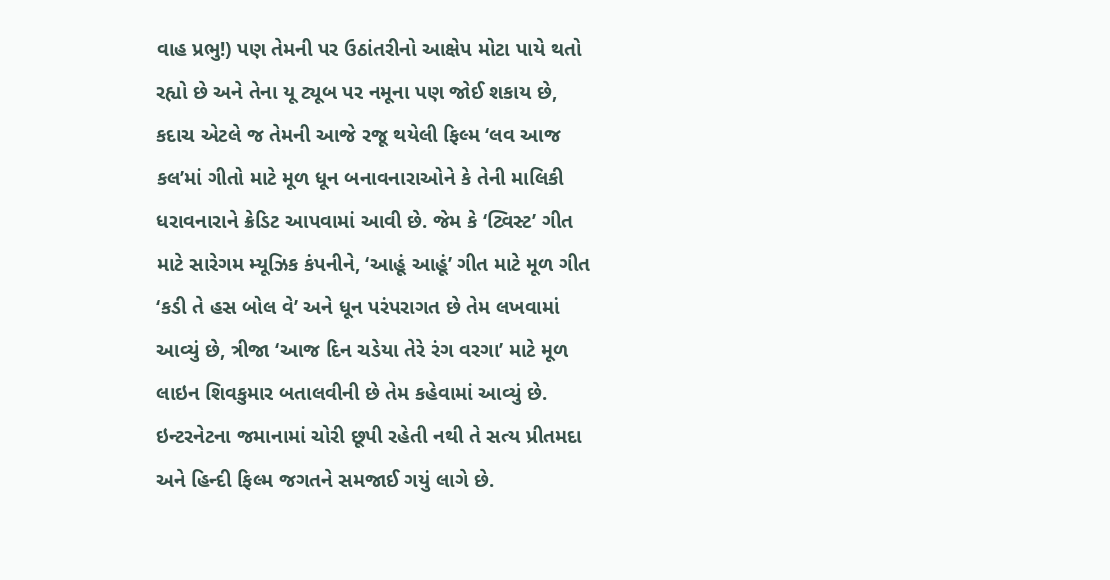વાહ પ્રભુ!) પણ તેમની પર ઉઠાંતરીનો આક્ષેપ મોટા પાયે થતો રહ્યો છે અને તેના યૂ ટ્યૂબ પર નમૂના પણ જોઈ શકાય છે, કદાચ એટલે જ તેમની આજે રજૂ થયેલી ફિલ્મ ‘લવ આજ કલ’માં ગીતો માટે મૂળ ધૂન બનાવનારાઓને કે તેની માલિકી ધરાવનારાને ક્રેડિટ આપવામાં આવી છે. જેમ કે ‘ટ્વિસ્ટ’ ગીત માટે સારેગમ મ્યૂઝિક કંપનીને, ‘આહૂં આહૂં’ ગીત માટે મૂળ ગીત ‘કડી તે હસ બોલ વે’ અને ધૂન પરંપરાગત છે તેમ લખવામાં આવ્યું છે, ત્રીજા ‘આજ દિન ચડેયા તેરે રંગ વરગા’ માટે મૂળ લાઇન શિવકુમાર બતાલવીની છે તેમ કહેવામાં આવ્યું છે.
ઇન્ટરનેટના જમાનામાં ચોરી છૂપી રહેતી નથી તે સત્ય પ્રીતમદા અને હિન્દી ફિલ્મ જગતને સમજાઈ ગયું લાગે છે.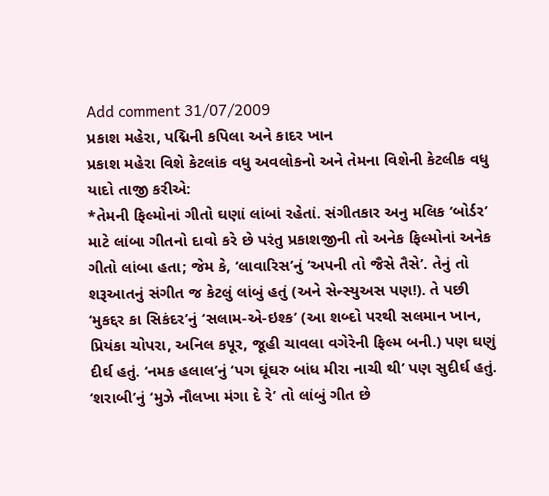Add comment 31/07/2009
પ્રકાશ મહેરા, પદ્મિની કપિલા અને કાદર ખાન
પ્રકાશ મહેરા વિશે કેટલાંક વધુ અવલોકનો અને તેમના વિશેની કેટલીક વધુ યાદો તાજી કરીએ:
*તેમની ફિલ્મોનાં ગીતો ઘણાં લાંબાં રહેતાં. સંગીતકાર અનુ મલિક ‘બોર્ડર’ માટે લાંબા ગીતનો દાવો કરે છે પરંતુ પ્રકાશજીની તો અનેક ફિલ્મોનાં અનેક ગીતો લાંબા હતા; જેમ કે, ‘લાવારિસ’નું ‘અપની તો જૈસે તૈસે’. તેનું તો શરૂઆતનું સંગીત જ કેટલું લાંબું હતું (અને સેન્સ્યુઅસ પણ!). તે પછી ‘મુકદ્દર કા સિકંદર’નું ‘સલામ-એ-ઇશ્ક’ (આ શબ્દો પરથી સલમાન ખાન, પ્રિયંકા ચોપરા, અનિલ કપૂર, જૂહી ચાવલા વગેરેની ફિલ્મ બની.) પણ ઘણું દીર્ઘ હતું. ‘નમક હલાલ’નું ‘પગ ઘૂંઘરુ બાંધ મીરા નાચી થી’ પણ સુદીર્ઘ હતું. ‘શરાબી’નું ‘મુઝે નૌલખા મંગા દે રે’ તો લાંબું ગીત છે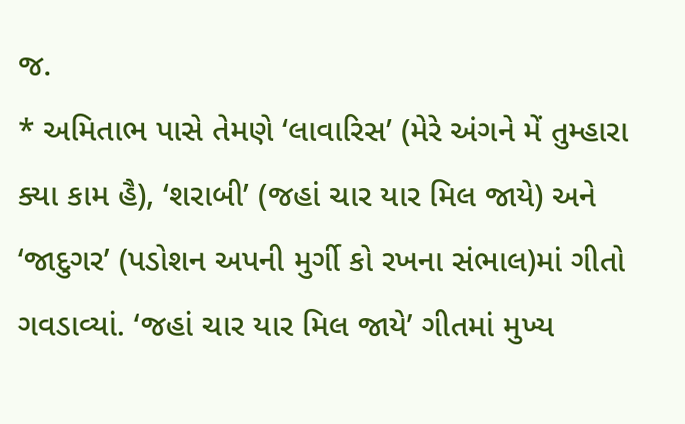જ.
* અમિતાભ પાસે તેમણે ‘લાવારિસ’ (મેરે અંગને મેં તુમ્હારા ક્યા કામ હૈ), ‘શરાબી’ (જહાં ચાર યાર મિલ જાયે) અને ‘જાદુગર’ (પડોશન અપની મુર્ગી કો રખના સંભાલ)માં ગીતો ગવડાવ્યાં. ‘જહાં ચાર યાર મિલ જાયે’ ગીતમાં મુખ્ય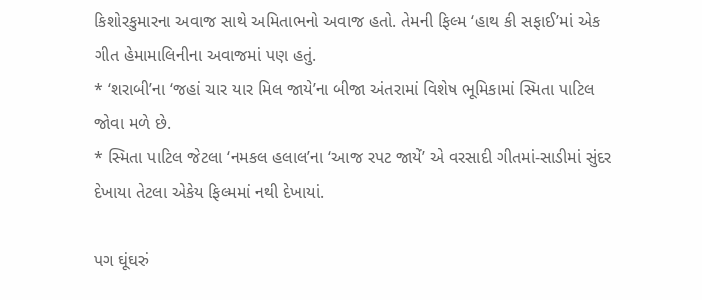કિશોરકુમારના અવાજ સાથે અમિતાભનો અવાજ હતો. તેમની ફિલ્મ ‘હાથ કી સફાઈ’માં એક ગીત હેમામાલિનીના અવાજમાં પણ હતું.
* ‘શરાબી’ના ‘જહાં ચાર યાર મિલ જાયે’ના બીજા અંતરામાં વિશેષ ભૂમિકામાં સ્મિતા પાટિલ જોવા મળે છે.
* સ્મિતા પાટિલ જેટલા ‘નમકલ હલાલ’ના ‘આજ રપટ જાયેં’ એ વરસાદી ગીતમાં-સાડીમાં સુંદર દેખાયા તેટલા એકેય ફિલ્મમાં નથી દેખાયાં.

પગ ઘૂંઘરું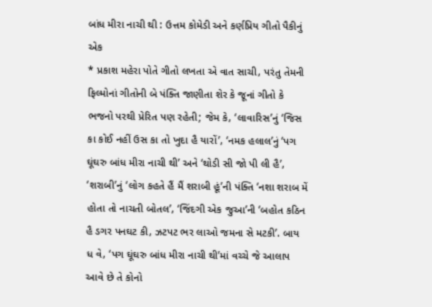બાંધ મીરા નાચી થી : ઉત્તમ કોમેડી અને કર્ણપ્રિય ગીતો પૈકીનું એક
* પ્રકાશ મહેરા પોતે ગીતો લખતા એ વાત સાચી, પરંતુ તેમની ફિલ્મોનાં ગીતોની બે પંક્તિ જાણીતા શેર કે જૂનાં ગીતો કે ભજનો પરથી પ્રેરિત પણ રહેતી; જેમ કે, ‘લાવારિસ’નું ‘જિસ કા કોઈ નહીં ઉસ કા તો ખુદા હૈ યારોં’, ‘નમક હલાલ’નું ‘પગ ઘૂંઘરુ બાંધ મીરા નાચી થી’ અને ‘થોડી સી જો પી લી હૈ’, ‘શરાબી’નું ‘લોગ કહતે હૈં મૈં શરાબી હૂં’ની પંક્તિ ‘નશા શરાબ મેં હોતા તો નાચતી બોતલ’, ‘જિંદગી એક જુઆ’ની ‘બહોત કઠિન હૈ ડગર પનઘટ કી, ઝટપટ ભર લાઓ જમના સે મટકી’. બાય ધ વે, ‘પગ ઘૂંઘરુ બાંધ મીરા નાચી થી’માં વચ્ચે જે આલાપ આવે છે તે કોનો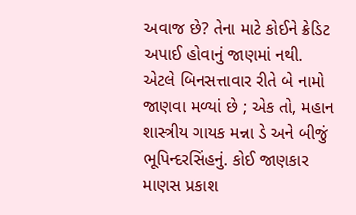અવાજ છે? તેના માટે કોઈને ક્રેડિટ અપાઈ હોવાનું જાણમાં નથી. એટલે બિનસત્તાવાર રીતે બે નામો જાણવા મળ્યાં છે ; એક તો, મહાન શાસ્ત્રીય ગાયક મન્ના ડે અને બીજું ભૂપિન્દરસિંહનું. કોઈ જાણકાર માણસ પ્રકાશ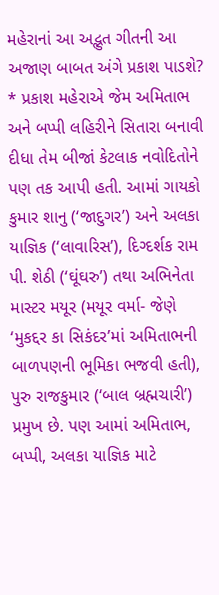મહેરાનાં આ અદ્ભુત ગીતની આ અજાણ બાબત અંગે પ્રકાશ પાડશે?
* પ્રકાશ મહેરાએ જેમ અમિતાભ અને બપ્પી લહિરીને સિતારા બનાવી દીધા તેમ બીજાં કેટલાક નવોદિતોને પણ તક આપી હતી. આમાં ગાયકો કુમાર શાનુ (‘જાદુગર’) અને અલકા યાજ્ઞિક (‘લાવારિસ’), દિગ્દર્શક રામ પી. શેઠી (‘ઘૂંઘરુ’) તથા અભિનેતા માસ્ટર મયૂર (મયૂર વર્મા- જેણે ‘મુકદ્દર કા સિકંદર’માં અમિતાભની બાળપણની ભૂમિકા ભજવી હતી), પુરુ રાજકુમાર (‘બાલ બ્રહ્મચારી’) પ્રમુખ છે. પણ આમાં અમિતાભ, બપ્પી, અલકા યાજ્ઞિક માટે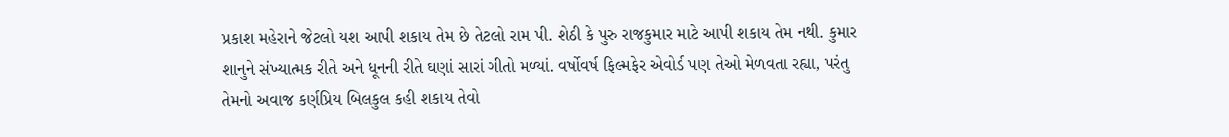પ્રકાશ મહેરાને જેટલો યશ આપી શકાય તેમ છે તેટલો રામ પી. શેઠી કે પુરુ રાજકુમાર માટે આપી શકાય તેમ નથી. કુમાર શાનુને સંખ્યાત્મક રીતે અને ધૂનની રીતે ઘણાં સારાં ગીતો મળ્યાં. વર્ષોવર્ષ ફિલ્મફેર એવોર્ડ પણ તેઓ મેળવતા રહ્યા, પરંતુ તેમનો અવાજ કર્ણપ્રિય બિલકુલ કહી શકાય તેવો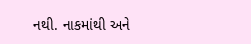નથી. નાકમાંથી અને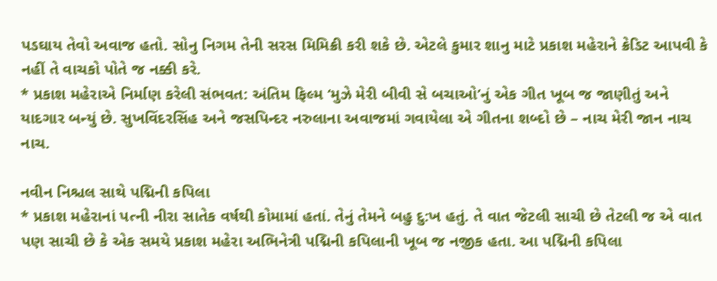પડઘાય તેવો અવાજ હતો. સોનુ નિગમ તેની સરસ મિમિક્રી કરી શકે છે. એટલે કુમાર શાનુ માટે પ્રકાશ મહેરાને ક્રેડિટ આપવી કે નહીં તે વાચકો પોતે જ નક્કી કરે.
* પ્રકાશ મહેરાએ નિર્માણ કરેલી સંભવત: અંતિમ ફિલ્મ ‘મુઝે મેરી બીવી સે બચાઓ’નું એક ગીત ખૂબ જ જાણીતું અને યાદગાર બન્યું છે. સુખવિંદરસિંહ અને જસપિન્દર નરુલાના અવાજમાં ગવાયેલા એ ગીતના શબ્દો છે – નાચ મેરી જાન નાચ નાચ.

નવીન નિશ્ચલ સાથે પદ્મિની કપિલા
* પ્રકાશ મહેરાનાં પત્ની નીરા સાતેક વર્ષથી કોમામાં હતાં. તેનું તેમને બહુ દુ:ખ હતું. તે વાત જેટલી સાચી છે તેટલી જ એ વાત પણ સાચી છે કે એક સમયે પ્રકાશ મહેરા અભિનેત્રી પદ્મિની કપિલાની ખૂબ જ નજીક હતા. આ પદ્મિની કપિલા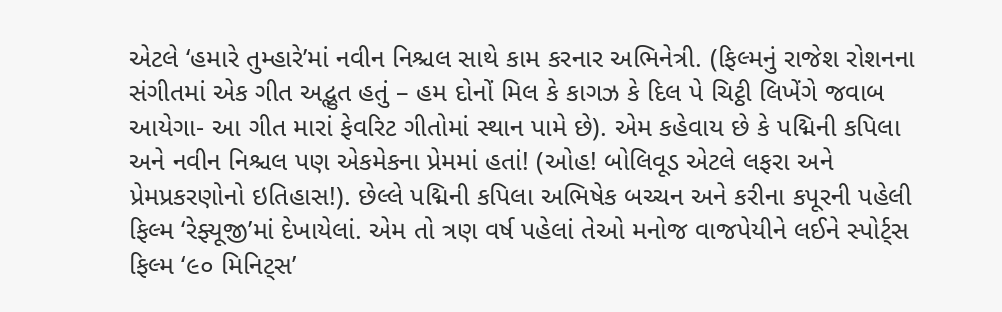એટલે ‘હમારે તુમ્હારે’માં નવીન નિશ્ચલ સાથે કામ કરનાર અભિનેત્રી. (ફિલ્મનું રાજેશ રોશનના સંગીતમાં એક ગીત અદ્ભુત હતું – હમ દોનોં મિલ કે કાગઝ કે દિલ પે ચિટ્ઠી લિખેંગે જવાબ આયેગા- આ ગીત મારાં ફેવરિટ ગીતોમાં સ્થાન પામે છે). એમ કહેવાય છે કે પદ્મિની કપિલા અને નવીન નિશ્ચલ પણ એકમેકના પ્રેમમાં હતાં! (ઓહ! બોલિવૂડ એટલે લફરા અને પ્રેમપ્રકરણોનો ઇતિહાસ!). છેલ્લે પદ્મિની કપિલા અભિષેક બચ્ચન અને કરીના કપૂરની પહેલી ફિલ્મ ‘રેફ્યૂજી’માં દેખાયેલાં. એમ તો ત્રણ વર્ષ પહેલાં તેઓ મનોજ વાજપેયીને લઈને સ્પોર્ટ્સ ફિલ્મ ‘૯૦ મિનિટ્સ’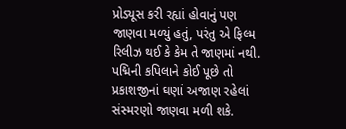પ્રોડ્યૂસ કરી રહ્યાં હોવાનું પણ જાણવા મળ્યું હતું, પરંતુ એ ફિલ્મ રિલીઝ થઈ કે કેમ તે જાણમાં નથી. પદ્મિની કપિલાને કોઈ પૂછે તો પ્રકાશજીનાં ઘણાં અજાણ રહેલાં સંસ્મરણો જાણવા મળી શકે.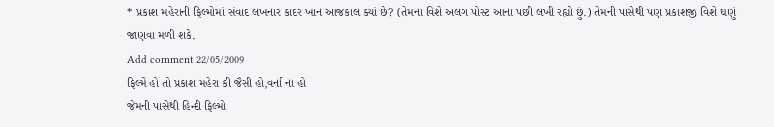* પ્રકાશ મહેરાની ફિલ્મોમાં સંવાદ લખનાર કાદર ખાન આજકાલ ક્યાં છે? (તેમના વિશે અલગ પોસ્ટ આના પછી લખી રહ્યો છું.) તેમની પાસેથી પણ પ્રકાશજી વિશે ઘણું જાણવા મળી શકે.
Add comment 22/05/2009
ફિલ્મેં હો તો પ્રકાશ મહેરા કી જૈસી હો,વર્ના ના હો
જેમની પાસેથી હિન્દી ફિલ્મો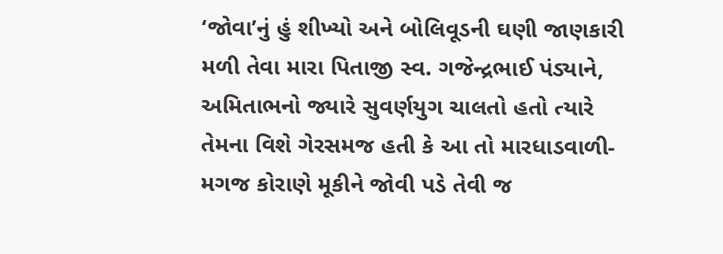‘જોવા’નું હું શીખ્યો અને બોલિવૂડની ઘણી જાણકારી મળી તેવા મારા પિતાજી સ્વ. ગજેન્દ્રભાઈ પંડ્યાને, અમિતાભનો જ્યારે સુવર્ણયુગ ચાલતો હતો ત્યારે તેમના વિશે ગેરસમજ હતી કે આ તો મારધાડવાળી-મગજ કોરાણે મૂકીને જોવી પડે તેવી જ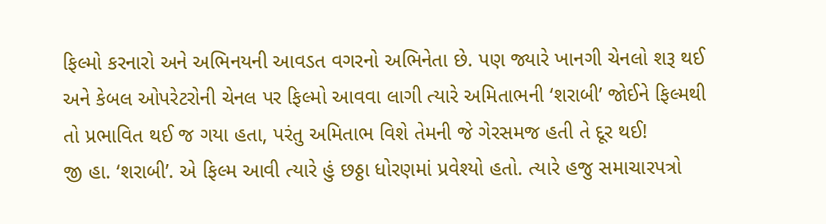ફિલ્મો કરનારો અને અભિનયની આવડત વગરનો અભિનેતા છે. પણ જ્યારે ખાનગી ચેનલો શરૂ થઈ અને કેબલ ઓપરેટરોની ચેનલ પર ફિલ્મો આવવા લાગી ત્યારે અમિતાભની ‘શરાબી’ જોઈને ફિલ્મથી તો પ્રભાવિત થઈ જ ગયા હતા, પરંતુ અમિતાભ વિશે તેમની જે ગેરસમજ હતી તે દૂર થઈ!
જી હા. ‘શરાબી’. એ ફિલ્મ આવી ત્યારે હું છઠ્ઠા ધોરણમાં પ્રવેશ્યો હતો. ત્યારે હજુ સમાચારપત્રો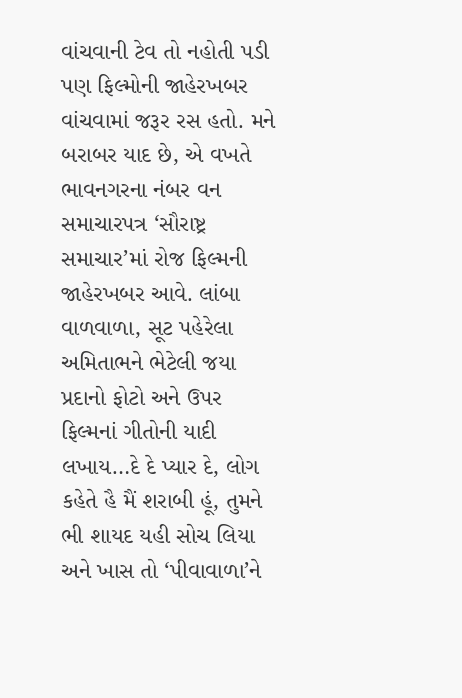વાંચવાની ટેવ તો નહોતી પડી પણ ફિલ્મોની જાહેરખબર વાંચવામાં જરૂર રસ હતો. મને બરાબર યાદ છે, એ વખતે ભાવનગરના નંબર વન સમાચારપત્ર ‘સૌરાષ્ટ્ર સમાચાર’માં રોજ ફિલ્મની જાહેરખબર આવે. લાંબા વાળવાળા, સૂટ પહેરેલા અમિતાભને ભેટેલી જયા પ્રદાનો ફોટો અને ઉપર ફિલ્મનાં ગીતોની યાદી લખાય…દે દે પ્યાર દે, લોગ કહેતે હૈ મૈં શરાબી હૂં, તુમને ભી શાયદ યહી સોચ લિયા અને ખાસ તો ‘પીવાવાળા’ને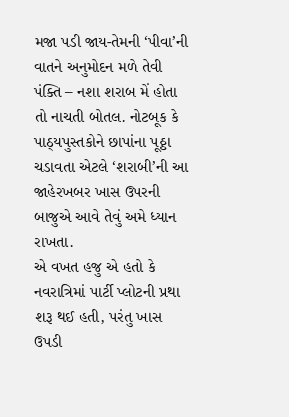મજા પડી જાય-તેમની ‘પીવા’ની વાતને અનુમોદન મળે તેવી પંક્તિ – નશા શરાબ મેં હોતા તો નાચતી બોતલ. નોટબૂક કે પાઠ્યપુસ્તકોને છાપાંના પૂઠ્ઠા ચડાવતા એટલે ‘શરાબી’ની આ જાહેરખબર ખાસ ઉપરની બાજુએ આવે તેવું અમે ધ્યાન રાખતા.
એ વખત હજુ એ હતો કે નવરાત્રિમાં પાર્ટી પ્લોટની પ્રથા શરૂ થઈ હતી, પરંતુ ખાસ ઉપડી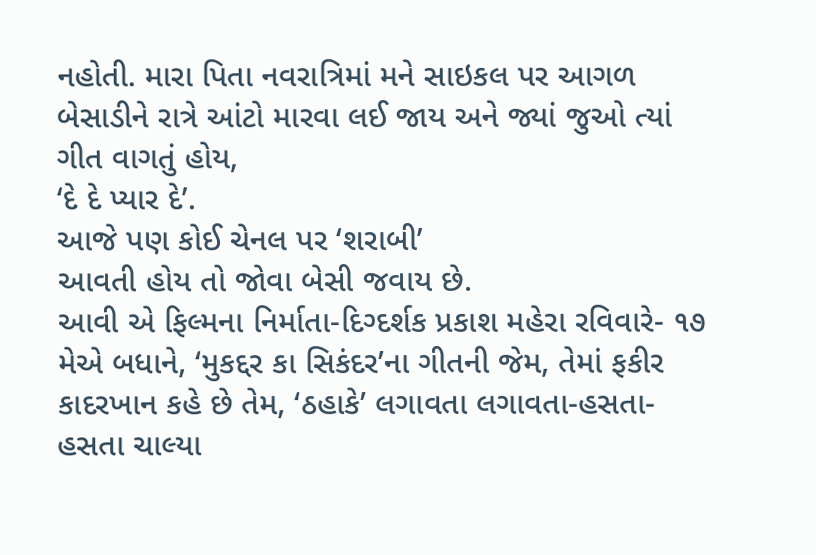નહોતી. મારા પિતા નવરાત્રિમાં મને સાઇકલ પર આગળ બેસાડીને રાત્રે આંટો મારવા લઈ જાય અને જ્યાં જુઓ ત્યાં ગીત વાગતું હોય,
‘દે દે પ્યાર દે’.
આજે પણ કોઈ ચેનલ પર ‘શરાબી’
આવતી હોય તો જોવા બેસી જવાય છે.
આવી એ ફિલ્મના નિર્માતા-દિગ્દર્શક પ્રકાશ મહેરા રવિવારે- ૧૭ મેએ બધાને, ‘મુકદ્દર કા સિકંદર’ના ગીતની જેમ, તેમાં ફકીર કાદરખાન કહે છે તેમ, ‘ઠહાકે’ લગાવતા લગાવતા-હસતા-હસતા ચાલ્યા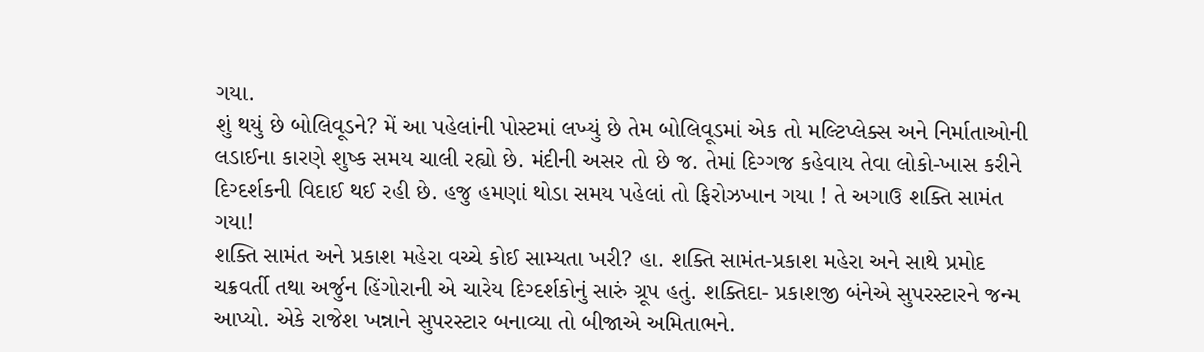ગયા.
શું થયું છે બોલિવૂડને? મેં આ પહેલાંની પોસ્ટમાં લખ્યું છે તેમ બોલિવૂડમાં એક તો મલ્ટિપ્લેક્સ અને નિર્માતાઓની લડાઈના કારણે શુષ્ક સમય ચાલી રહ્યો છે. મંદીની અસર તો છે જ. તેમાં દિગ્ગજ કહેવાય તેવા લોકો-ખાસ કરીને દિગ્દર્શકની વિદાઈ થઈ રહી છે. હજુ હમણાં થોડા સમય પહેલાં તો ફિરોઝખાન ગયા ! તે અગાઉ શક્તિ સામંત ગયા!
શક્તિ સામંત અને પ્રકાશ મહેરા વચ્ચે કોઈ સામ્યતા ખરી? હા. શક્તિ સામંત-પ્રકાશ મહેરા અને સાથે પ્રમોદ ચક્રવર્તી તથા અર્જુન હિંગોરાની એ ચારેય દિગ્દર્શકોનું સારું ગ્રૂપ હતું. શક્તિદા- પ્રકાશજી બંનેએ સુપરસ્ટારને જન્મ આપ્યો. એકે રાજેશ ખન્નાને સુપરસ્ટાર બનાવ્યા તો બીજાએ અમિતાભને.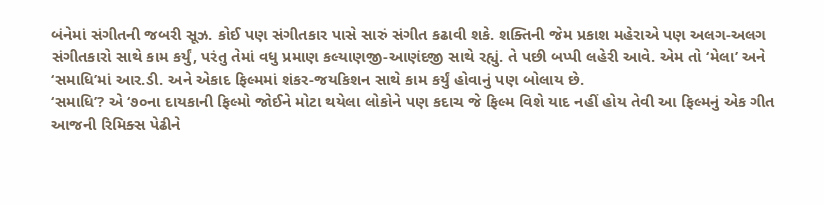બંનેમાં સંગીતની જબરી સૂઝ. કોઈ પણ સંગીતકાર પાસે સારું સંગીત કઢાવી શકે. શક્તિની જેમ પ્રકાશ મહેરાએ પણ અલગ-અલગ સંગીતકારો સાથે કામ કર્યું, પરંતુ તેમાં વધુ પ્રમાણ કલ્યાણજી-આણંદજી સાથે રહ્યું. તે પછી બપ્પી લહેરી આવે. એમ તો ‘મેલા’ અને ‘સમાધિ’માં આર.ડી. અને એકાદ ફિલ્મમાં શંકર-જયકિશન સાથે કામ કર્યું હોવાનું પણ બોલાય છે.
‘સમાધિ’? એ ‘૭૦ના દાયકાની ફિલ્મો જોઈને મોટા થયેલા લોકોને પણ કદાચ જે ફિલ્મ વિશે યાદ નહીં હોય તેવી આ ફિલ્મનું એક ગીત આજની રિમિક્સ પેઢીને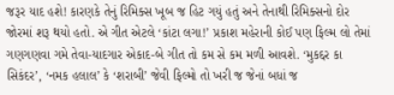જરૂર યાદ હશે! કારણકે તેનું રિમિક્સ ખૂબ જ હિટ ગયું હતું અને તેનાથી રિમિક્સનો દોર જોરમાં શરૂ થયો હતો. એ ગીત એટલે ‘કાંટા લગા!’ પ્રકાશ મહેરાની કોઈ પણ ફિલ્મ લો તેમાં ગણગણવા ગમે તેવા-યાદગાર એકાદ-બે ગીત તો કમ સે કમ મળી આવશે. ‘મુકદ્દર કા સિકંદર’, ‘નમક હલાલ’ કે ‘શરાબી’ જેવી ફિલ્મો તો ખરી જ જેનાં બધાં જ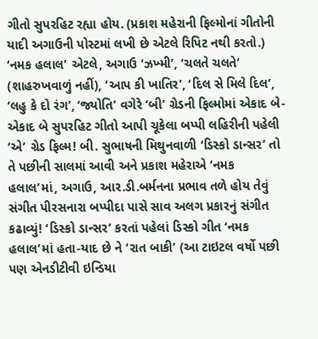ગીતો સુપરહિટ રહ્યા હોય. (પ્રકાશ મહેરાની ફિલ્મોનાં ગીતોની યાદી અગાઉની પોસ્ટમાં લખી છે એટલે રિપિટ નથી કરતો.) ‘નમક હલાલ’ એટલે, અગાઉ ‘ઝખ્મી’, ‘ચલતે ચલતે’ (શાહરુખવાળું નહીં), ‘આપ કી ખાતિર’, ‘દિલ સે મિલે દિલ’, ‘લહુ કે દો રંગ’, ‘જ્યોતિ’ વગેરે ‘બી’ ગ્રેડની ફિલ્મોમાં એકાદ બે-એકાદ બે સુપરહિટ ગીતો આપી ચૂકેલા બપ્પી લહિરીની પહેલી ‘એ’ ગ્રેડ ફિલ્મ! બી. સુભાષની મિથુનવાળી ‘ડિસ્કો ડાન્સર’ તો તે પછીની સાલમાં આવી અને પ્રકાશ મહેરાએ ‘નમક હલાલ’માં, અગાઉ, આર.ડી.બર્મનના પ્રભાવ તળે હોય તેવું સંગીત પીરસનારા બપ્પીદા પાસે સાવ અલગ પ્રકારનું સંગીત કઢાવ્યું! ‘ડિસ્કો ડાન્સર’ કરતાં પહેલાં ડિસ્કો ગીત ‘નમક હલાલ’માં હતા-યાદ છે ને ‘રાત બાકી’ (આ ટાઇટલ વર્ષો પછી પણ એનડીટીવી ઇન્ડિયા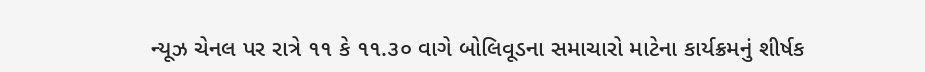ન્યૂઝ ચેનલ પર રાત્રે ૧૧ કે ૧૧.૩૦ વાગે બોલિવૂડના સમાચારો માટેના કાર્યક્રમનું શીર્ષક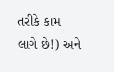તરીકે કામ લાગે છે!) અને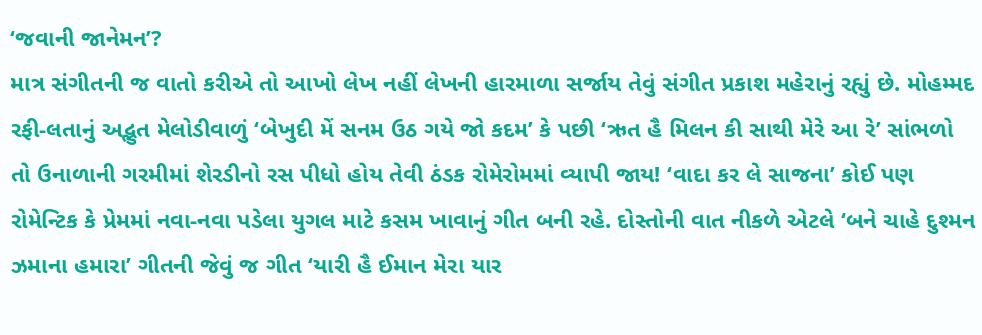‘જવાની જાનેમન’?
માત્ર સંગીતની જ વાતો કરીએ તો આખો લેખ નહીં લેખની હારમાળા સર્જાય તેવું સંગીત પ્રકાશ મહેરાનું રહ્યું છે. મોહમ્મદ રફી-લતાનું અદ્ભુત મેલોડીવાળું ‘બેખુદી મેં સનમ ઉઠ ગયે જો કદમ’ કે પછી ‘ઋત હૈ મિલન કી સાથી મેરે આ રે’ સાંભળો તો ઉનાળાની ગરમીમાં શેરડીનો રસ પીધો હોય તેવી ઠંડક રોમેરોમમાં વ્યાપી જાય! ‘વાદા કર લે સાજના’ કોઈ પણ રોમેન્ટિક કે પ્રેમમાં નવા-નવા પડેલા યુગલ માટે કસમ ખાવાનું ગીત બની રહે. દોસ્તોની વાત નીકળે એટલે ‘બને ચાહે દુશ્મન ઝમાના હમારા’ ગીતની જેવું જ ગીત ‘યારી હૈ ઈમાન મેરા યાર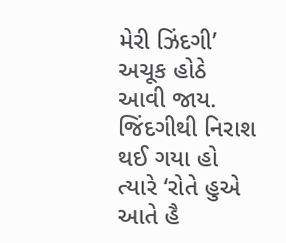મેરી ઝિંદગી’ અચૂક હોઠે આવી જાય. જિંદગીથી નિરાશ થઈ ગયા હો ત્યારે ‘રોતે હુએ આતે હૈ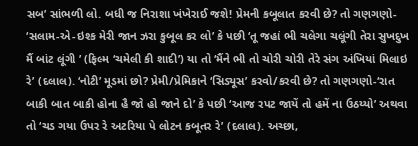સબ’ સાંભળી લો. બધી જ નિરાશા ખંખેરાઈ જશે! પ્રેમની કબૂલાત કરવી છે? તો ગણગણો- ‘સલામ-એ-ઇશ્ક મેરી જાન ઝરા કુબૂલ કર લો’ કે પછી ‘તૂ જહાં ભી ચલેગા ચલૂંગી તેરા સુખદુખ મૈં બાંટ લૂંગી ’ (ફિલ્મ ‘ચમેલી કી શાદી’) યા તો ‘મૈંને ભી તો ચોરી ચોરી તેરે સંગ અંખિયાં મિલાઇ રે’ (દલાલ). ‘નોટી’ મૂડમાં છો? પ્રેમી/પ્રેમિકાને ‘સિડ્યૂસ’ કરવો/કરવી છે? તો ગણગણો-‘રાત બાકી બાત બાકી હોના હૈ જો હો જાને દો’ કે પછી ‘આજ રપટ જાયેં તો હમેં ના ઉઠય્યો’ અથવા તો ‘ચડ ગયા ઉપર રે અટરિયા પે લોટન કબૂતર રે’ (દલાલ). અચ્છા,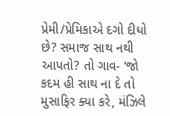પ્રેમી/પ્રેમિકાએ દગો દીધો છે? સમાજ સાથ નથી આપતો? તો ગાવ- ‘જો કદમ હી સાથ ના દે તો મુસાફિર ક્યા કરે, મંઝિલે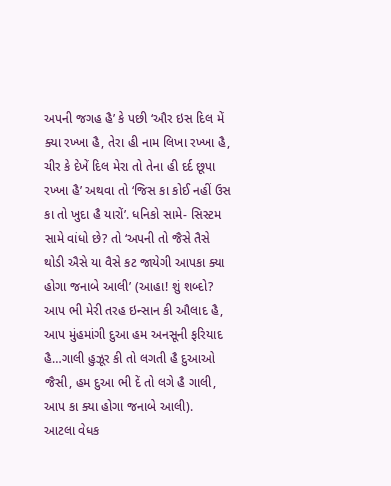અપની જગહ હૈ’ કે પછી ‘ઔર ઇસ દિલ મેં ક્યા રખ્ખા હૈ, તેરા હી નામ લિખા રખ્ખા હૈ, ચીર કે દેખેં દિલ મેરા તો તેના હી દર્દ છૂપા રખ્ખા હૈ’ અથવા તો ‘જિસ કા કોઈ નહીં ઉસ કા તો ખુદા હૈ યારોં’. ધનિકો સામે- સિસ્ટમ સામે વાંધો છે? તો ‘અપની તો જૈસે તૈસે થોડી ઐસે યા વૈસે કટ જાયેગી આપકા ક્યા હોગા જનાબે આલી’ (આહા! શું શબ્દો? આપ ભી મેરી તરહ ઇન્સાન કી ઔલાદ હૈ, આપ મુંહમાંગી દુઆ હમ અનસૂની ફરિયાદ હૈ…ગાલી હુઝૂર કી તો લગતી હૈ દુઆઓ જૈસી, હમ દુઆ ભી દેં તો લગે હૈ ગાલી, આપ કા ક્યા હોગા જનાબે આલી).
આટલા વેધક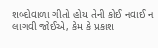શબ્દોવાળા ગીતો હોય તેની કોઈ નવાઈ ન લાગવી જોઈએ, કેમ કે પ્રકાશ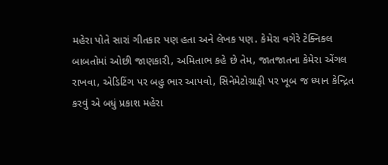મહેરા પોતે સારાં ગીતકાર પણ હતા અને લેખક પણ. કેમેરા વગેરે ટેક્નિકલ બાબતોમાં ઓછી જાણકારી, અમિતાભ કહે છે તેમ, જાતજાતના કેમેરા એંગલ રાખવા, એડિટિંગ પર બહુ ભાર આપવો, સિનેમેટોગ્રાફી પર ખૂબ જ ધ્યાન કેન્દ્રિત કરવું એ બધું પ્રકાશ મહેરા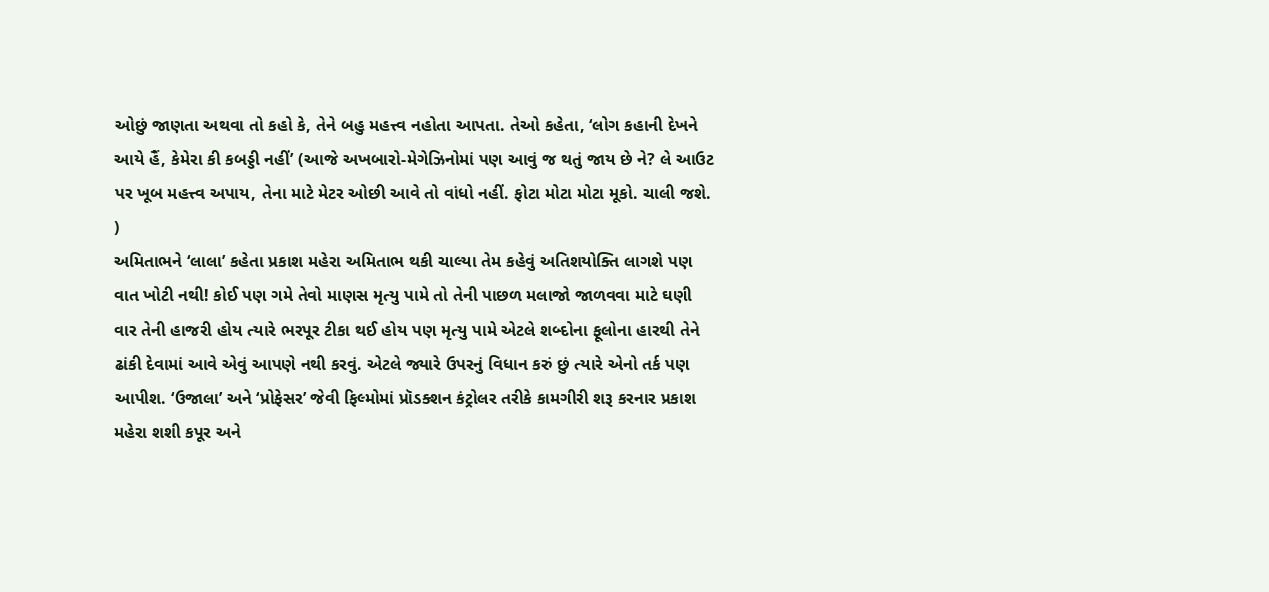ઓછું જાણતા અથવા તો કહો કે, તેને બહુ મહત્ત્વ નહોતા આપતા. તેઓ કહેતા, ‘લોગ કહાની દેખને આયે હૈં, કેમેરા કી કબડ્ડી નહીં’ (આજે અખબારો-મેગેઝિનોમાં પણ આવું જ થતું જાય છે ને? લે આઉટ પર ખૂબ મહત્ત્વ અપાય, તેના માટે મેટર ઓછી આવે તો વાંધો નહીં. ફોટા મોટા મોટા મૂકો. ચાલી જશે. )
અમિતાભને ‘લાલા’ કહેતા પ્રકાશ મહેરા અમિતાભ થકી ચાલ્યા તેમ કહેવું અતિશયોક્તિ લાગશે પણ વાત ખોટી નથી! કોઈ પણ ગમે તેવો માણસ મૃત્યુ પામે તો તેની પાછળ મલાજો જાળવવા માટે ઘણી વાર તેની હાજરી હોય ત્યારે ભરપૂર ટીકા થઈ હોય પણ મૃત્યુ પામે એટલે શબ્દોના ફૂલોના હારથી તેને ઢાંકી દેવામાં આવે એવું આપણે નથી કરવું. એટલે જ્યારે ઉપરનું વિધાન કરું છું ત્યારે એનો તર્ક પણ આપીશ. ‘ઉજાલા’ અને ‘પ્રોફેસર’ જેવી ફિલ્મોમાં પ્રૉડક્શન કંટ્રોલર તરીકે કામગીરી શરૂ કરનાર પ્રકાશ મહેરા શશી કપૂર અને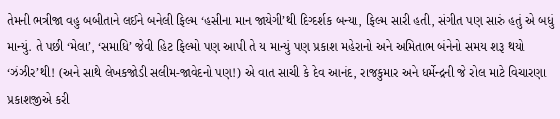તેમની ભત્રીજા વહુ બબીતાને લઈને બનેલી ફિલ્મ ‘હસીના માન જાયેગી’થી દિગ્દર્શક બન્યા, ફિલ્મ સારી હતી, સંગીત પણ સારું હતું એ બધું માન્યું. તે પછી ‘મેલા’, ‘સમાધિ’ જેવી હિટ ફિલ્મો પણ આપી તે ય માન્યું પણ પ્રકાશ મહેરાનો અને અમિતાભ બંનેનો સમય શરૂ થયો ‘ઝંઝીર’થી! (અને સાથે લેખકજોડી સલીમ-જાવેદનો પણ!) એ વાત સાચી કે દેવ આનંદ, રાજકુમાર અને ધર્મેન્દ્રની જે રોલ માટે વિચારણા પ્રકાશજીએ કરી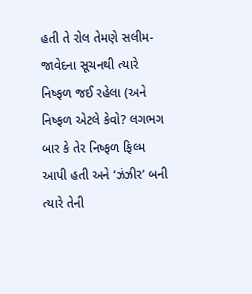હતી તે રોલ તેમણે સલીમ-જાવેદના સૂચનથી ત્યારે નિષ્ફળ જઈ રહેલા (અને નિષ્ફળ એટલે કેવો? લગભગ બાર કે તેર નિષ્ફળ ફિલ્મ આપી હતી અને ‘ઝંઝીર’ બની ત્યારે તેની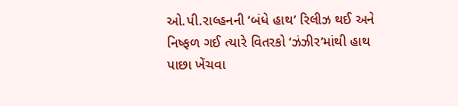ઓ.પી.રાલ્હનની ‘બંધે હાથ’ રિલીઝ થઈ અને નિષ્ફળ ગઈ ત્યારે વિતરકો ‘ઝંઝીર’માંથી હાથ પાછા ખેંચવા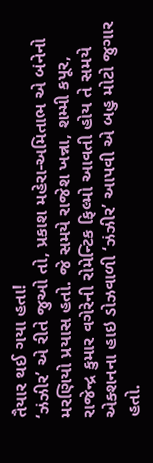તૈયાર થઈ ગયા હતા!
‘ઝંઝીર’ એ રીતે જુઓ તો, પ્રકાશ મહેરા-અમિતાભ એ બંનેનો મરણિયો પ્રયાસ હતો. જે સમયે રાજેશ ખન્ના, શમ્મી કપૂર, રાજેન્દ્ર કુમાર વગેરેની રોમેન્ટિક ફિલ્મો આવતી હોય તે સમયે એક્શનના હાઇ ડોઝવાળી ‘ઝંઝીર’ આપવી એ બહુ મોટો જુગાર હતો.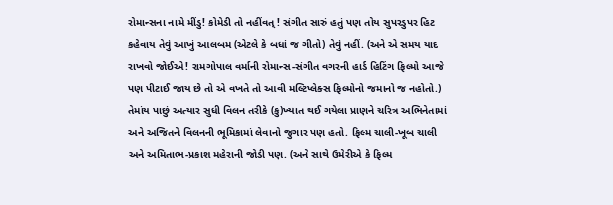રોમાન્સના નામે મીંડુ! કોમેડી તો નહીંવત્ ! સંગીત સારું હતું પણ તોય સુપરડુપર હિટ કહેવાય તેવું આખું આલબમ (એટલે કે બધાં જ ગીતો) તેવું નહીં. (અને એ સમય યાદ રાખવો જોઈએ! રામગોપાલ વર્માની રોમાન્સ-સંગીત વગરની હાર્ડ હિટિંગ ફિલ્મો આજે પણ પીટાઈ જાય છે તો એ વખતે તો આવી મલ્ટિપ્લેક્સ ફિલ્મોનો જમાનો જ નહોતો.) તેમાંય પાછું અત્યાર સુધી વિલન તરીકે (કુ)ખ્યાત થઈ ગયેલા પ્રાણને ચરિત્ર અભિનેતામાં અને અજિતને વિલનની ભૂમિકામાં લેવાનો જુગાર પણ હતો. ફિલ્મ ચાલી-ખૂબ ચાલી અને અમિતાભ-પ્રકાશ મહેરાની જોડી પણ. (અને સાથે ઉમેરીએ કે ફિલ્મ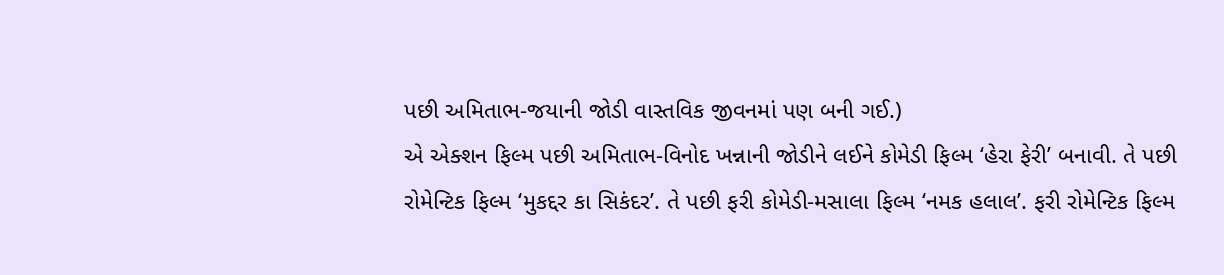પછી અમિતાભ-જયાની જોડી વાસ્તવિક જીવનમાં પણ બની ગઈ.)
એ એક્શન ફિલ્મ પછી અમિતાભ-વિનોદ ખન્નાની જોડીને લઈને કોમેડી ફિલ્મ ‘હેરા ફેરી’ બનાવી. તે પછી રોમેન્ટિક ફિલ્મ ‘મુકદ્દર કા સિકંદર’. તે પછી ફરી કોમેડી-મસાલા ફિલ્મ ‘નમક હલાલ’. ફરી રોમેન્ટિક ફિલ્મ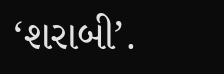‘શરાબી’.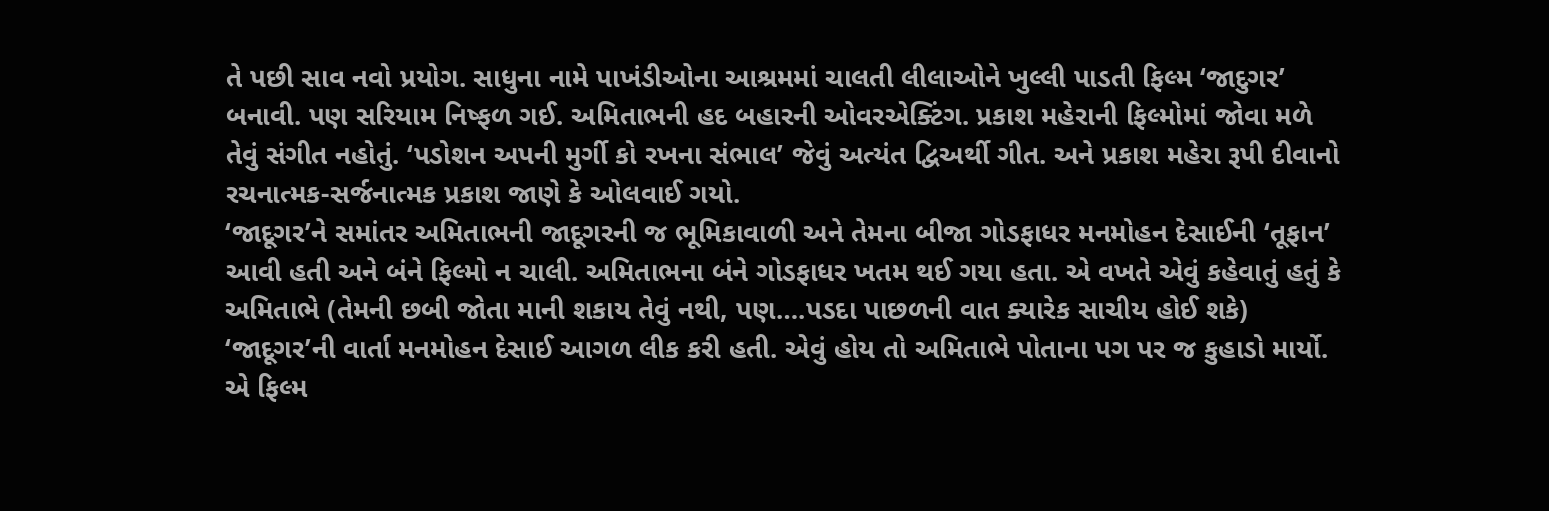તે પછી સાવ નવો પ્રયોગ. સાધુના નામે પાખંડીઓના આશ્રમમાં ચાલતી લીલાઓને ખુલ્લી પાડતી ફિલ્મ ‘જાદુગર’ બનાવી. પણ સરિયામ નિષ્ફળ ગઈ. અમિતાભની હદ બહારની ઓવરએક્ટિંગ. પ્રકાશ મહેરાની ફિલ્મોમાં જોવા મળે તેવું સંગીત નહોતું. ‘પડોશન અપની મુર્ગી કો રખના સંભાલ’ જેવું અત્યંત દ્વિઅર્થી ગીત. અને પ્રકાશ મહેરા રૂપી દીવાનો રચનાત્મક-સર્જનાત્મક પ્રકાશ જાણે કે ઓલવાઈ ગયો.
‘જાદૂગર’ને સમાંતર અમિતાભની જાદૂગરની જ ભૂમિકાવાળી અને તેમના બીજા ગોડફાધર મનમોહન દેસાઈની ‘તૂફાન’ આવી હતી અને બંને ફિલ્મો ન ચાલી. અમિતાભના બંને ગોડફાધર ખતમ થઈ ગયા હતા. એ વખતે એવું કહેવાતું હતું કે અમિતાભે (તેમની છબી જોતા માની શકાય તેવું નથી, પણ….પડદા પાછળની વાત ક્યારેક સાચીય હોઈ શકે) ‘જાદૂગર’ની વાર્તા મનમોહન દેસાઈ આગળ લીક કરી હતી. એવું હોય તો અમિતાભે પોતાના પગ પર જ કુહાડો માર્યો. એ ફિલ્મ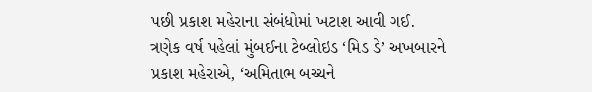પછી પ્રકાશ મહેરાના સંબંધોમાં ખટાશ આવી ગઈ.
ત્રણેક વર્ષ પહેલાં મુંબઈના ટેબ્લોઇડ ‘મિડ ડે’ અખબારને પ્રકાશ મહેરાએ, ‘અમિતાભ બચ્ચને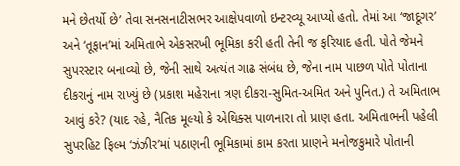મને છેતર્યો છે’ તેવા સનસનાટીસભર આક્ષેપવાળો ઇન્ટરવ્યૂ આપ્યો હતો. તેમાં આ ‘જાદૂગર’ અને ‘તૂફાન’માં અમિતાભે એકસરખી ભૂમિકા કરી હતી તેની જ ફરિયાદ હતી. પોતે જેમને સુપરસ્ટાર બનાવ્યો છે, જેની સાથે અત્યંત ગાઢ સંબંધ છે, જેના નામ પાછળ પોતે પોતાના દીકરાનું નામ રાખ્યું છે (પ્રકાશ મહેરાના ત્રણ દીકરા-સુમિત-અમિત અને પુનિત.) તે અમિતાભ આવું કરે? (યાદ રહે, નૈતિક મૂલ્યો કે એથિક્સ પાળનારા તો પ્રાણ હતા. અમિતાભની પહેલી સુપરહિટ ફિલ્મ ‘ઝંઝીર’માં પઠાણની ભૂમિકામાં કામ કરતા પ્રાણને મનોજકુમારે પોતાની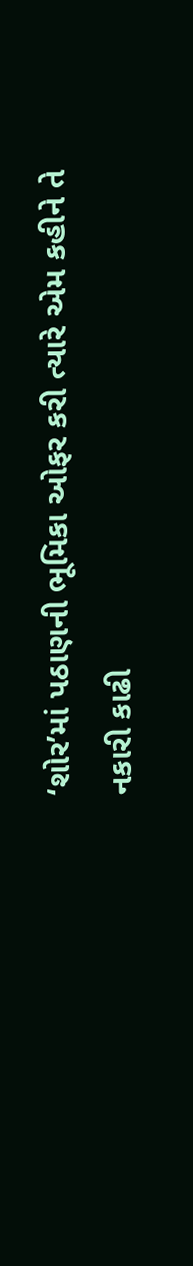‘શોર’માં પઠાણની ભૂમિકા ઓફર કરી ત્યારે એમ કહીને તે નકારી કાઢી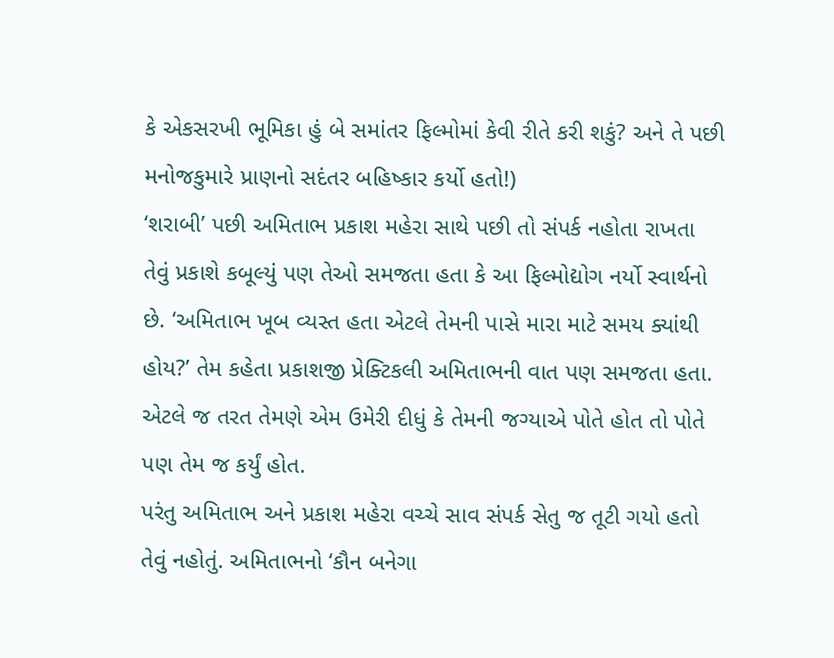કે એકસરખી ભૂમિકા હું બે સમાંતર ફિલ્મોમાં કેવી રીતે કરી શકું? અને તે પછી મનોજકુમારે પ્રાણનો સદંતર બહિષ્કાર કર્યો હતો!)
‘શરાબી’ પછી અમિતાભ પ્રકાશ મહેરા સાથે પછી તો સંપર્ક નહોતા રાખતા તેવું પ્રકાશે કબૂલ્યું પણ તેઓ સમજતા હતા કે આ ફિલ્મોદ્યોગ નર્યો સ્વાર્થનો છે. ‘અમિતાભ ખૂબ વ્યસ્ત હતા એટલે તેમની પાસે મારા માટે સમય ક્યાંથી હોય?’ તેમ કહેતા પ્રકાશજી પ્રેક્ટિકલી અમિતાભની વાત પણ સમજતા હતા. એટલે જ તરત તેમણે એમ ઉમેરી દીધું કે તેમની જગ્યાએ પોતે હોત તો પોતે પણ તેમ જ કર્યું હોત.
પરંતુ અમિતાભ અને પ્રકાશ મહેરા વચ્ચે સાવ સંપર્ક સેતુ જ તૂટી ગયો હતો તેવું નહોતું. અમિતાભનો ‘કૌન બનેગા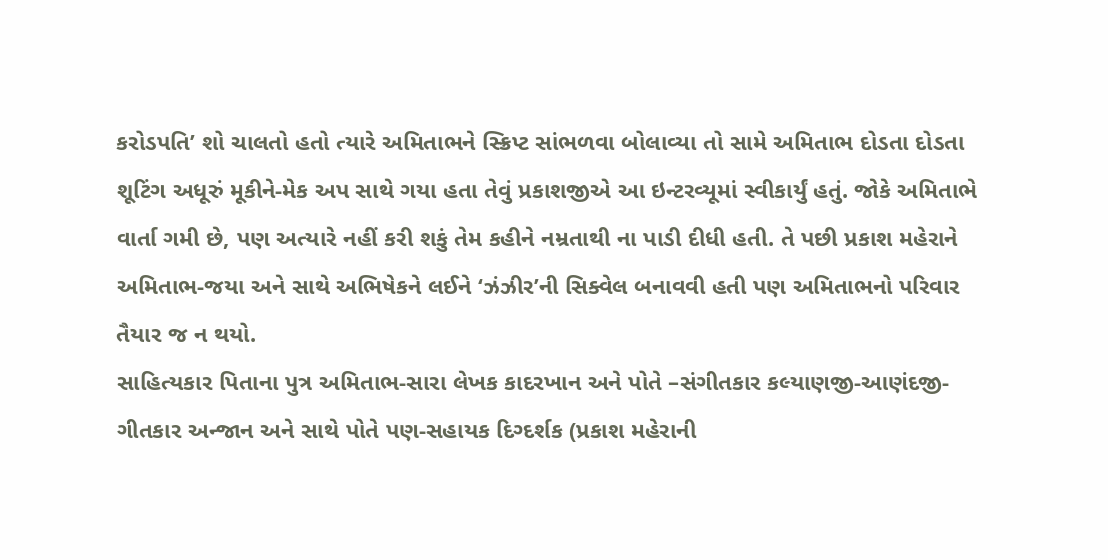કરોડપતિ’ શો ચાલતો હતો ત્યારે અમિતાભને સ્ક્રિપ્ટ સાંભળવા બોલાવ્યા તો સામે અમિતાભ દોડતા દોડતા શૂટિંગ અધૂરું મૂકીને-મેક અપ સાથે ગયા હતા તેવું પ્રકાશજીએ આ ઇન્ટરવ્યૂમાં સ્વીકાર્યું હતું. જોકે અમિતાભે વાર્તા ગમી છે, પણ અત્યારે નહીં કરી શકું તેમ કહીને નમ્રતાથી ના પાડી દીધી હતી. તે પછી પ્રકાશ મહેરાને અમિતાભ-જયા અને સાથે અભિષેકને લઈને ‘ઝંઝીર’ની સિક્વેલ બનાવવી હતી પણ અમિતાભનો પરિવાર તૈયાર જ ન થયો.
સાહિત્યકાર પિતાના પુત્ર અમિતાભ-સારા લેખક કાદરખાન અને પોતે –સંગીતકાર કલ્યાણજી-આણંદજી-ગીતકાર અન્જાન અને સાથે પોતે પણ-સહાયક દિગ્દર્શક (પ્રકાશ મહેરાની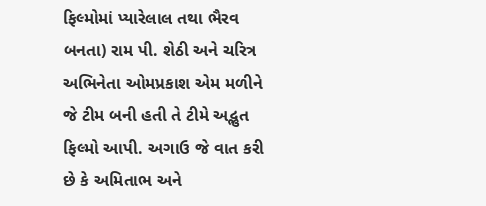ફિલ્મોમાં પ્યારેલાલ તથા ભૈરવ બનતા) રામ પી. શેઠી અને ચરિત્ર અભિનેતા ઓમપ્રકાશ એમ મળીને જે ટીમ બની હતી તે ટીમે અદ્ભુત ફિલ્મો આપી. અગાઉ જે વાત કરી છે કે અમિતાભ અને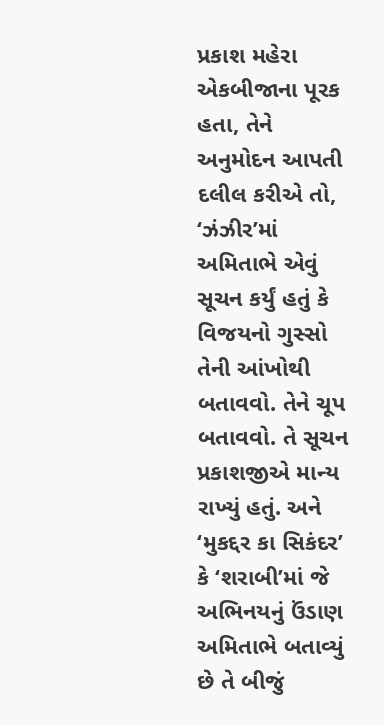પ્રકાશ મહેરા એકબીજાના પૂરક હતા, તેને અનુમોદન આપતી દલીલ કરીએ તો, ‘ઝંઝીર’માં અમિતાભે એવું સૂચન કર્યું હતું કે વિજયનો ગુસ્સો તેની આંખોથી બતાવવો. તેને ચૂપ બતાવવો. તે સૂચન પ્રકાશજીએ માન્ય રાખ્યું હતું. અને ‘મુકદ્દર કા સિકંદર’ કે ‘શરાબી’માં જે અભિનયનું ઉંડાણ અમિતાભે બતાવ્યું છે તે બીજું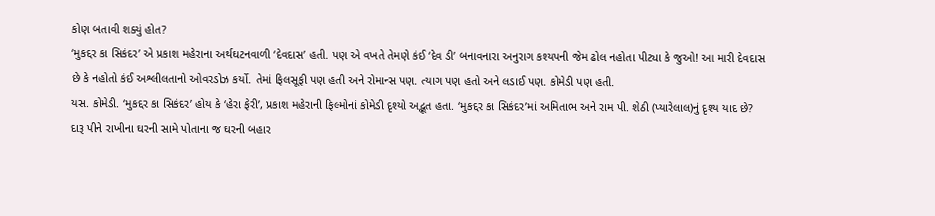કોણ બતાવી શક્યું હોત?
‘મુકદ્દર કા સિકંદર’ એ પ્રકાશ મહેરાના અર્થઘટનવાળી ‘દેવદાસ’ હતી. પણ એ વખતે તેમણે કંઈ ‘દેવ ડી’ બનાવનારા અનુરાગ કશ્યપની જેમ ઢોલ નહોતા પીટ્યા કે જુઓ! આ મારી દેવદાસ છે કે નહોતો કંઈ અશ્લીલતાનો ઓવરડોઝ કર્યો. તેમાં ફિલસૂફી પણ હતી અને રોમાન્સ પણ. ત્યાગ પણ હતો અને લડાઈ પણ. કોમેડી પણ હતી.
યસ. કોમેડી. ‘મુકદ્દર કા સિકંદર’ હોય કે ‘હેરા ફેરી’, પ્રકાશ મહેરાની ફિલ્મોનાં કોમેડી દૃશ્યો અદ્ભૂત હતા. ‘મુકદ્દર કા સિકંદર’માં અમિતાભ અને રામ પી. શેઠી (પ્યારેલાલ)નું દૃશ્ય યાદ છે? દારૂ પીને રાખીના ઘરની સામે પોતાના જ ઘરની બહાર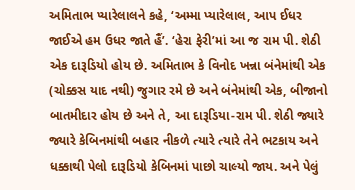અમિતાભ પ્યારેલાલને કહે, ‘અમ્મા પ્યારેલાલ, આપ ઈધર જાઈએ હમ ઉધર જાતે હૈં’. ‘હેરા ફેરી’માં આ જ રામ પી. શેઠી એક દારૂડિયો હોય છે. અમિતાભ કે વિનોદ ખન્ના બંનેમાંથી એક (ચોક્કસ યાદ નથી) જુગાર રમે છે અને બંનેમાંથી એક, બીજાનો બાતમીદાર હોય છે અને તે, આ દારૂડિયા-રામ પી. શેઠી જ્યારે જ્યારે કેબિનમાંથી બહાર નીકળે ત્યારે ત્યારે તેને ભટકાય અને ધક્કાથી પેલો દારૂડિયો કેબિનમાં પાછો ચાલ્યો જાય. અને પેલું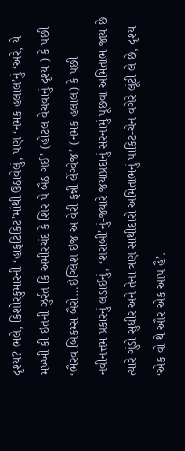દૃશ્ય? ભલે, કિશોરકુમારની ‘હાફટિકિટ’માંથી ઉઠાવેલું, પણ ‘નમક હલાલ’નું ‘અરે, યે મખ્ખી કી ઇતની ઝુર્રત કિ અમીરચંદ કે શિર પે બૈઠ ગઈ’ (હોટલ વેચવાનું દૃશ્ય ) કે પછી ‘ભૈરવ બિકમ્સ બૈરો…ઇંગ્લિશ ઇજ અ વેરી ફન્ની લેંગ્વેજ’ (નમક હલાલ) કે પછી નવીનત્તમ પ્રકારનું લડાઈનું, ‘શરાબી’નું-જ્યારે જયાપ્રદાનું સરનામું પૂછવા અમિતાભ જાય છે ત્યારે ગુંડો સુધીર અને તેના ત્રણ સાથીદારો અમિતાભનું પાકિટ-ચેન વગેરે લૂંટી લે છે, દૃશ્ય ‘એક વો થે ઔર એક આપ હૈ’.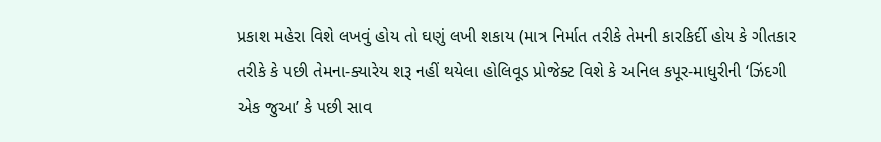પ્રકાશ મહેરા વિશે લખવું હોય તો ઘણું લખી શકાય (માત્ર નિર્માત તરીકે તેમની કારકિર્દી હોય કે ગીતકાર તરીકે કે પછી તેમના-ક્યારેય શરૂ નહીં થયેલા હોલિવૂડ પ્રોજેક્ટ વિશે કે અનિલ કપૂર-માધુરીની ‘ઝિંદગી એક જુઆ’ કે પછી સાવ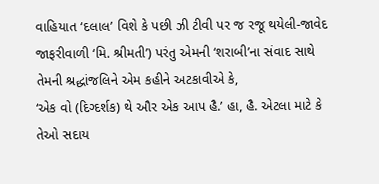વાહિયાત ‘દલાલ’ વિશે કે પછી ઝી ટીવી પર જ રજૂ થયેલી-જાવેદ જાફરીવાળી ‘મિ. શ્રીમતી’) પરંતુ એમની ‘શરાબી’ના સંવાદ સાથે તેમની શ્રદ્ધાંજલિને એમ કહીને અટકાવીએ કે,
‘એક વો (દિગ્દર્શક) થે ઔર એક આપ હૈ.’ હા, હૈ. એટલા માટે કે તેઓ સદાય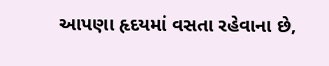આપણા હૃદયમાં વસતા રહેવાના છે,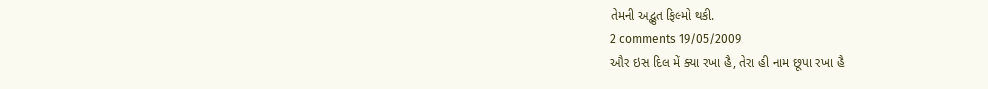તેમની અદ્ભુત ફિલ્મો થકી.
2 comments 19/05/2009
ઔર ઇસ દિલ મેં ક્યા રખા હૈ, તેરા હી નામ છૂપા રખા હૈ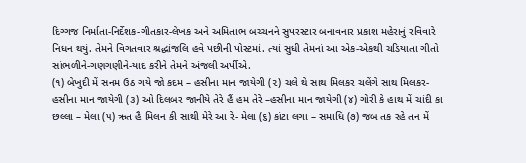દિગ્ગજ નિર્માતા-નિર્દેશક-ગીતકાર-લેખક અને અમિતાભ બચ્ચનને સુપરસ્ટાર બનાવનાર પ્રકાશ મહેરાનું રવિવારે નિધન થયું. તેમને વિગતવાર શ્રદ્ધાંજલિ હવે પછીની પોસ્ટમાં. ત્યાં સુધી તેમનાં આ એક-એકથી ચડિયાતા ગીતો સાંભળીને-ગણગણીને-યાદ કરીને તેમને અંજલી અર્પીએ.
(૧) બેખુદી મેં સનમ ઉઠ ગયે જો કદમ – હસીના માન જાયેગી (૨) ચલે થે સાથ મિલકર ચલેંગે સાથ મિલકર- હસીના માન જાયેગી (૩) ઓ દિલબર જાનીયે તેરે હૈં હમ તેરે –હસીના માન જાયેગી (૪) ગોરી કે હાથ મેં ચાંદી કા છલ્લા – મેલા (૫) ઋત હૈ મિલન કી સાથી મેરે આ રે- મેલા (૬) કાંટા લગા – સમાધિ (૭) જબ તક રહે તન મેં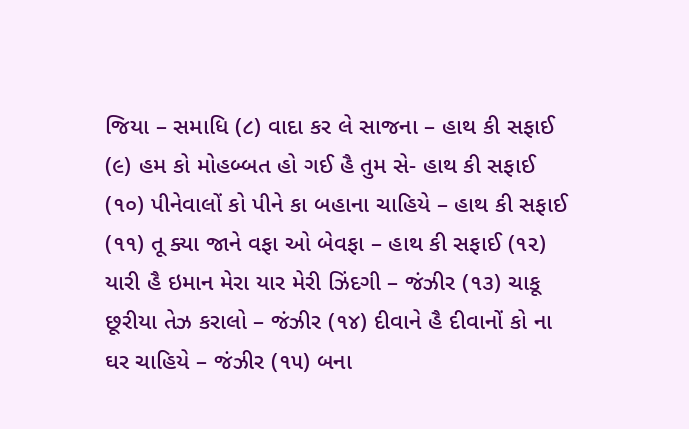જિયા – સમાધિ (૮) વાદા કર લે સાજના – હાથ કી સફાઈ (૯) હમ કો મોહબ્બત હો ગઈ હૈ તુમ સે- હાથ કી સફાઈ (૧૦) પીનેવાલોં કો પીને કા બહાના ચાહિયે – હાથ કી સફાઈ (૧૧) તૂ ક્યા જાને વફા ઓ બેવફા – હાથ કી સફાઈ (૧૨) યારી હૈ ઇમાન મેરા યાર મેરી ઝિંદગી – જંઝીર (૧૩) ચાકૂ છૂરીયા તેઝ કરાલો – જંઝીર (૧૪) દીવાને હૈ દીવાનોં કો ના ઘર ચાહિયે – જંઝીર (૧૫) બના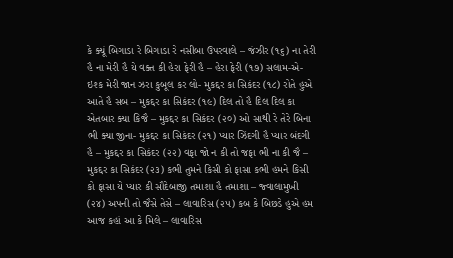કે ક્યૂં બિગાડા રે બિગાડા રે નસીબા ઉપરવાલે – જંઝીર (૧૬) ના તેરી હૈ ના મેરી હૈ યે વક્ત કી હેરા ફેરી હૈ – હેરા ફેરી (૧૭) સલામ-એ-ઇશ્ક મેરી જાન ઝરા કુબૂલ કર લો- મુકદ્દર કા સિકંદર (૧૮) રોતે હુએ આતે હૈ સબ – મુકદ્દર કા સિકંદર (૧૯) દિલ તો હૈ દિલ દિલ કા એતબાર ક્યા કિજૈ – મુકદ્દર કા સિકંદર (૨૦) ઓ સાથી રે તેરે બિના ભી ક્યા જીના- મુકદ્દર કા સિકંદર (૨૧) પ્યાર ઝિંદગી હૈ પ્યાર બંદગી હૈ – મુકદ્દર કા સિકંદર (૨૨) વફા જો ન કી તો જફા ભી ના કી જૈ – મુકદ્દર કા સિકંદર (૨૩) કભી તુમને કિસી કો ફાસા કભી હમને કિસી કો ફાસા યે પ્યાર કી સૌદેબાજી તમાશા હૈ તમાશા – જ્વાલામુખી (૨૪) અપની તો જૈસે તેસે – લાવારિસ (૨૫) કબ કે બિછડે હુએ હમ આજ કહાં આ કે મિલે – લાવારિસ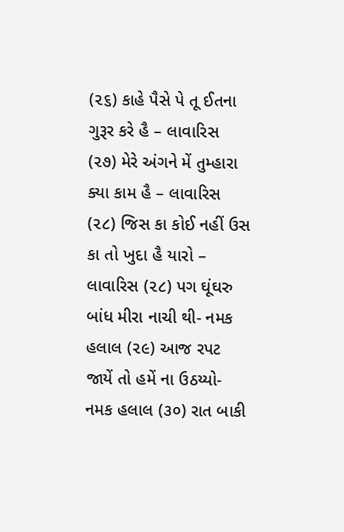(૨૬) કાહે પૈસે પે તૂ ઈતના ગુરૂર કરે હૈ – લાવારિસ (૨૭) મેરે અંગને મેં તુમ્હારા ક્યા કામ હૈ – લાવારિસ (૨૮) જિસ કા કોઈ નહીં ઉસ કા તો ખુદા હૈ યારો – લાવારિસ (૨૮) પગ ઘૂંઘરુ બાંધ મીરા નાચી થી- નમક હલાલ (૨૯) આજ રપટ જાયેં તો હમેં ના ઉઠય્યો- નમક હલાલ (૩૦) રાત બાકી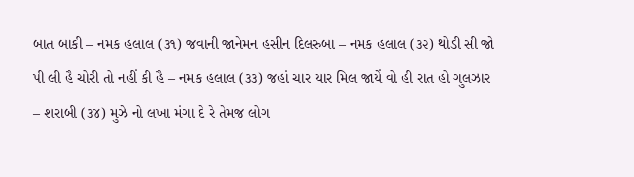બાત બાકી – નમક હલાલ (૩૧) જવાની જાનેમન હસીન દિલરુબા – નમક હલાલ (૩૨) થોડી સી જો પી લી હૈ ચોરી તો નહીં કી હૈ – નમક હલાલ (૩૩) જહાં ચાર યાર મિલ જાયેં વો હી રાત હો ગુલઝાર – શરાબી (૩૪) મુઝે નો લખા મંગા દે રે તેમજ લોગ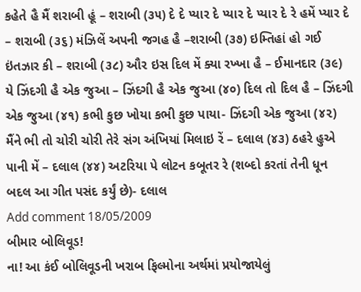કહેતે હૈ મૈં શરાબી હૂં – શરાબી (૩૫) દે દે પ્યાર દે પ્યાર દે પ્યાર દે રે હમેં પ્યાર દે – શરાબી (૩૬) મંઝિલેં અપની જગહ હૈ –શરાબી (૩૭) ઇમ્તિહાં હો ગઈ ઇંતઝાર કી – શરાબી (૩૮) ઔર ઇસ દિલ મેં ક્યા રખ્ખા હૈ – ઈમાનદાર (૩૯) યે ઝિંદગી હૈ એક જુઆ – ઝિંદગી હૈ એક જુઆ (૪૦) દિલ તો દિલ હૈ – ઝિંદગી એક જુઆ (૪૧) કભી કુછ ખોયા કભી કુછ પાયા- ઝિંદગી એક જુઆ (૪૨) મૈંને ભી તો ચોરી ચોરી તેરે સંગ અંખિયાં મિલાઇ રેં – દલાલ (૪૩) ઠહરે હુએ પાની મેં – દલાલ (૪૪) અટરિયા પે લોટન કબૂતર રે (શબ્દો કરતાં તેની ધૂન બદલ આ ગીત પસંદ કર્યું છે)- દલાલ
Add comment 18/05/2009
બીમાર બોલિવૂડ!
ના! આ કંઈ બોલિવૂડની ખરાબ ફિલ્મોના અર્થમાં પ્રયોજાયેલું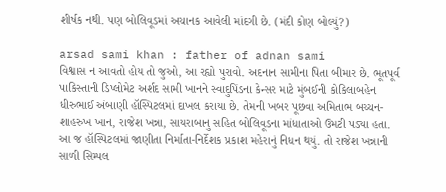શીર્ષક નથી. પણ બોલિવૂડમાં અચાનક આવેલી માંદગી છે. (મંદી કોણ બોલ્યું?)

arsad sami khan : father of adnan sami
વિશ્વાસ ન આવતો હોય તો જુઓ, આ રહ્યો પુરાવો. અદનાન સામીના પિતા બીમાર છે. ભૂતપૂર્વ પાકિસ્તાની ડિપ્લોમેટ અર્શદ સામી ખાનને સ્વાદુપિંડના કેન્સર માટે મુંબઈની કોકિલાબહેન ધીરુભાઈ અંબાણી હૉસ્પિટલમાં દાખલ કરાયા છે. તેમની ખબર પૂછવા અમિતાભ બચ્ચન-શાહરુખ ખાન, રાજેશ ખન્ના, સાયરાબાનુ સહિત બોલિવૂડના માંધાતાઓ ઉમટી પડ્યા હતા.
આ જ હૉસ્પિટલમાં જાણીતા નિર્માતા-નિર્દેશક પ્રકાશ મહેરાનું નિધન થયું. તો રાજેશ ખન્નાની સાળી સિમ્પલ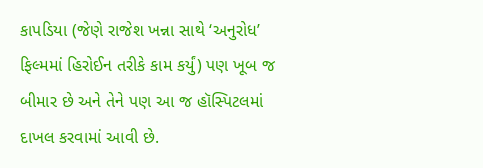કાપડિયા (જેણે રાજેશ ખન્ના સાથે ‘અનુરોધ’ ફિલ્મમાં હિરોઈન તરીકે કામ કર્યું) પણ ખૂબ જ બીમાર છે અને તેને પણ આ જ હૉસ્પિટલમાં દાખલ કરવામાં આવી છે.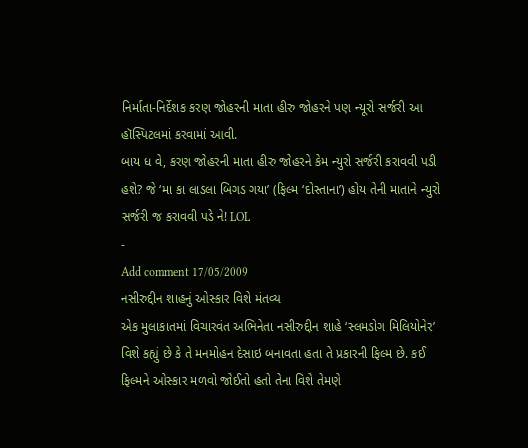નિર્માતા-નિર્દેશક કરણ જોહરની માતા હીરુ જોહરને પણ ન્યૂરો સર્જરી આ હૉસ્પિટલમાં કરવામાં આવી.
બાય ધ વે, કરણ જોહરની માતા હીરુ જોહરને કેમ ન્યુરો સર્જરી કરાવવી પડી હશે? જે ‘મા કા લાડલા બિગડ ગયા’ (ફિલ્મ ‘દોસ્તાના’) હોય તેની માતાને ન્યુરો સર્જરી જ કરાવવી પડે ને! LOL
-
Add comment 17/05/2009
નસીરુદ્દીન શાહનું ઓસ્કાર વિશે મંતવ્ય
એક મુલાકાતમાં વિચારવંત અભિનેતા નસીરુદ્દીન શાહે ‘સ્લમડોગ મિલિયોનેર’ વિશે કહ્યું છે કે તે મનમોહન દેસાઇ બનાવતા હતા તે પ્રકારની ફિલ્મ છે. કઈ ફિલ્મને ઓસ્કાર મળવો જોઈતો હતો તેના વિશે તેમણે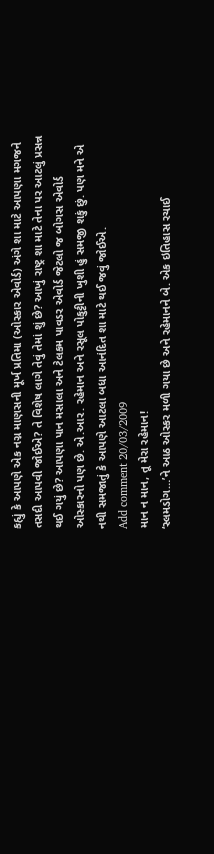કહ્યું કે આપણે એક નગ્ન માણસની મૂર્ખ પ્રતિમા (ઓસ્કાર એવોર્ડ) અંગે શા માટે આપણા મગજને તસદી આપવી જોઈએ? તે વિશેષ લાગે તેવું તેમાં શું છે? આખું રાષ્ટ્ર શા માટે તેના પર આટલું પ્રસન્ન થઈ ગયું છે? આપણા પાન મસાલા અને ટેલકમ પાવડર એવોર્ડ જેટલો જ બોગસ એવોર્ડ ઓસ્કારનો પણ છે. એ.આર. રહેમાન અને રસૂલ પોકુટ્ટીની ખુશી હું સમજી શકું છું. પણ મને એ નથી સમજાતું કે આપણે આટલા બધા આનંદિત શા માટે થઈ જવું જોઈએ.
Add comment 20/03/2009
માન ન માન, તૂ મેરા રહેમાન!
‘સ્લમડોગ…’ને આઠ ઓસ્કર મળી ગયા છે અને રહેમાનને બે. એક ઇતિહાસ રચાઈ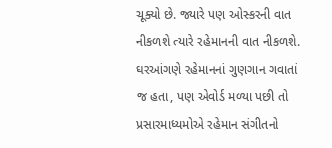ચૂક્યો છે. જ્યારે પણ ઓસ્કરની વાત નીકળશે ત્યારે રહેમાનની વાત નીકળશે. ઘરઆંગણે રહેમાનનાં ગુણગાન ગવાતાં જ હતા, પણ એવોર્ડ મળ્યા પછી તો પ્રસારમાધ્યમોએ રહેમાન સંગીતનો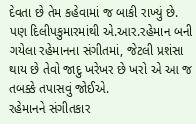દેવતા છે તેમ કહેવામાં જ બાકી રાખ્યું છે. પણ દિલીપકુમારમાંથી એ.આર.રહેમાન બની ગયેલા રહેમાનના સંગીતમાં, જેટલી પ્રશંસા થાય છે તેવો જાદુ ખરેખર છે ખરો એ આ જ તબક્કે તપાસવું જોઈએ.
રહેમાનને સંગીતકાર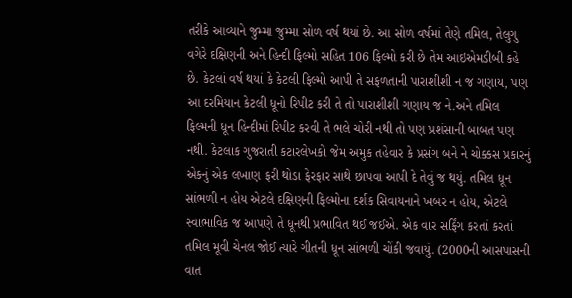તરીકે આવ્યાને જુમ્મા જુમ્મા સોળ વર્ષ થયાં છે. આ સોળ વર્ષમાં તેણે તમિલ, તેલુગુ વગેરે દક્ષિણની અને હિન્દી ફિલ્મો સહિત 106 ફિલ્મો કરી છે તેમ આઇએમડીબી કહે છે. કેટલાં વર્ષ થયાં કે કેટલી ફિલ્મો આપી તે સફળતાની પારાશીશી ન જ ગણાય, પણ આ દરમિયાન કેટલી ધૂનો રિપીટ કરી તે તો પારાશીશી ગણાય જ ને.અને તમિલ ફિલ્મની ધૂન હિન્દીમાં રિપીટ કરવી તે ભલે ચોરી નથી તો પણ પ્રશંસાની બાબત પણ નથી. કેટલાક ગુજરાતી કટારલેખકો જેમ અમુક તહેવાર કે પ્રસંગ બને ને ચોક્કસ પ્રકારનું એકનું એક લખાણ ફરી થોડા ફેરફાર સાથે છાપવા આપી દે તેવું જ થયું. તમિલ ધૂન સાંભળી ન હોય એટલે દક્ષિણની ફિલ્મોના દર્શક સિવાયનાને ખબર ન હોય, એટલે સ્વાભાવિક જ આપણે તે ધૂનથી પ્રભાવિત થઈ જઈએ. એક વાર સર્ફિંગ કરતાં કરતાં તમિલ મૂવી ચેનલ જોઈ ત્યારે ગીતની ધૂન સાંભળી ચોંકી જવાયું. (2000ની આસપાસની વાત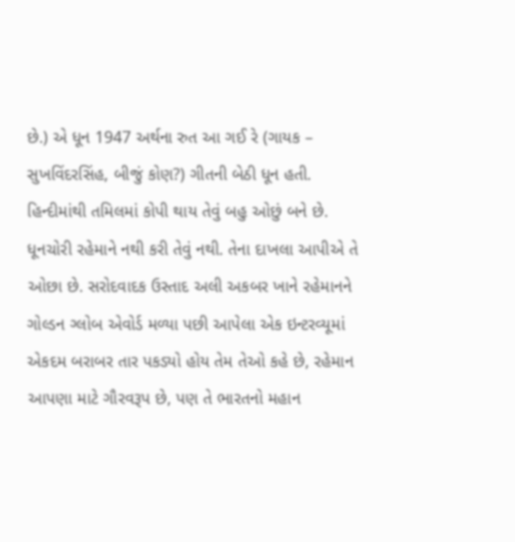છે.) એ ધૂન 1947 અર્થના રુત આ ગઈ રે (ગાયક – સુખવિંદરસિંહ, બીજું કોણ?) ગીતની બેઠી ધૂન હતી. હિન્દીમાંથી તમિલમાં કોપી થાય તેવું બહુ ઓછું બને છે.
ધૂનચોરી રહેમાને નથી કરી તેવું નથી. તેના દાખલા આપીએ તે ઓછા છે. સરોદવાદક ઉસ્તાદ અલી અકબર ખાને રહેમાનને ગોલ્ડન ગ્લોબ એવોર્ડ મળ્યા પછી આપેલા એક ઇન્ટરવ્યૂમાં એકદમ બરાબર તાર પકડ્યો હોય તેમ તેઓ કહે છે, રહેમાન આપણા માટે ગૌરવરૂપ છે, પણ તે ભારતનો મહાન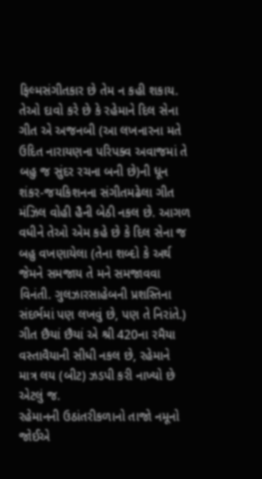ફિલ્મસંગીતકાર છે તેમ ન કહી શકાય. તેઓ દાવો કરે છે કે રહેમાને દિલ સેના ગીત એ અજનબી (આ લખનારના મતે ઉદિત નારાયણના પરિપક્વ અવાજમાં તે બહુ જ સુંદર રચના બની છે)ની ધૂન શંકર-જયકિશનના સંગીતમઢેલા ગીત મંઝિલ વોહી હૈની બેઠી નકલ છે. આગળ વધીને તેઓ એમ કહે છે કે દિલ સેના જ બહુ વખણાયેલા (તેના શબ્દો કે અર્થ જેમને સમજાય તે મને સમજાવવા વિનંતી. ગુલઝારસાહેબની પ્રશસ્તિના સંદર્ભમાં પણ લખવું છે, પણ તે નિરાંતે.) ગીત છૈયાં છૈયાં એ શ્રી 420ના રમૈયા વસ્તાવૈયાની સીધી નકલ છે, રહેમાને માત્ર લય (બીટ) ઝડપી કરી નાખ્યો છે એટલું જ.
રહેમાનની ઉઠાંતરીકળાનો તાજો નમૂનો જોઈએ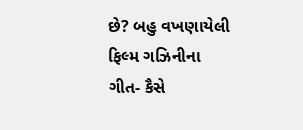છે? બહુ વખણાયેલી ફિલ્મ ગઝિનીના ગીત- કૈસે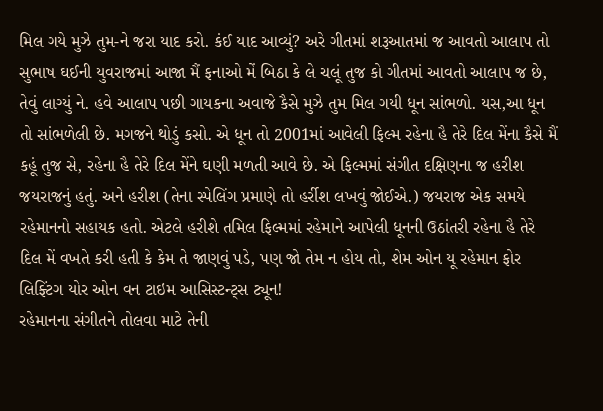મિલ ગયે મુઝે તુમ-ને જરા યાદ કરો. કંઈ યાદ આવ્યું? અરે ગીતમાં શરૂઆતમાં જ આવતો આલાપ તો સુભાષ ઘઈની યુવરાજમાં આજા મૈં ફનાઓ મેં બિઠા કે લે ચલૂં તુજ કો ગીતમાં આવતો આલાપ જ છે, તેવું લાગ્યું ને. હવે આલાપ પછી ગાયકના અવાજે કૈસે મુઝે તુમ મિલ ગયી ધૂન સાંભળો. યસ,આ ધૂન તો સાંભળેલી છે. મગજને થોડું કસો. એ ધૂન તો 2001માં આવેલી ફિલ્મ રહેના હૈ તેરે દિલ મેંના કૈસે મૈં કહૂં તુજ સે, રહેના હૈ તેરે દિલ મેંને ઘણી મળતી આવે છે. એ ફિલ્મમાં સંગીત દક્ષિણના જ હરીશ જયરાજનું હતું. અને હરીશ (તેના સ્પેલિંગ પ્રમાણે તો હર્રીશ લખવું જોઈએ.) જયરાજ એક સમયે રહેમાનનો સહાયક હતો. એટલે હરીશે તમિલ ફિલ્મમાં રહેમાને આપેલી ધૂનની ઉઠાંતરી રહેના હૈ તેરે દિલ મેં વખતે કરી હતી કે કેમ તે જાણવું પડે, પણ જો તેમ ન હોય તો, શેમ ઓન યૂ રહેમાન ફોર લિફ્ટિંગ યોર ઓન વન ટાઇમ આસિસ્ટન્ટ્સ ટ્યૂન!
રહેમાનના સંગીતને તોલવા માટે તેની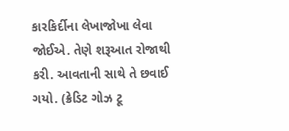કારકિર્દીના લેખાજોખા લેવા જોઈએ. તેણે શરૂઆત રોજાથી કરી. આવતાની સાથે તે છવાઈ ગયો. (ક્રેડિટ ગોઝ ટૂ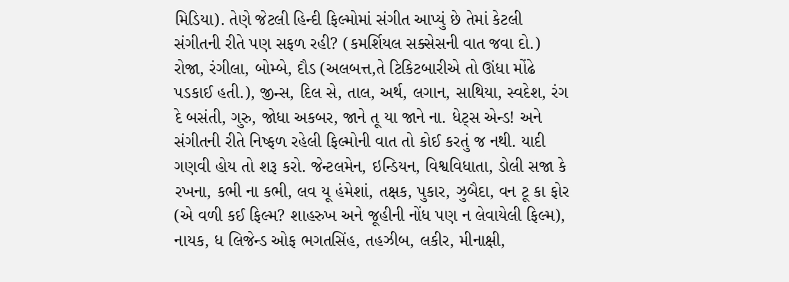મિડિયા). તેણે જેટલી હિન્દી ફિલ્મોમાં સંગીત આપ્યું છે તેમાં કેટલી સંગીતની રીતે પણ સફળ રહી? (કમર્શિયલ સક્સેસની વાત જવા દો.) રોજા, રંગીલા, બોમ્બે, દૌડ (અલબત્ત,તે ટિકિટબારીએ તો ઊંધા મોંઢે પડકાઈ હતી.), જીન્સ, દિલ સે, તાલ, અર્થ, લગાન, સાથિયા, સ્વદેશ, રંગ દે બસંતી, ગુરુ, જોધા અકબર, જાને તૂ યા જાને ના. ધેટ્સ એન્ડ! અને સંગીતની રીતે નિષ્ફળ રહેલી ફિલ્મોની વાત તો કોઈ કરતું જ નથી. યાદી ગણવી હોય તો શરૂ કરો. જેન્ટલમેન, ઇન્ડિયન, વિશ્વવિધાતા, ડોલી સજા કે રખના, કભી ના કભી, લવ યૂ હંમેશાં, તક્ષક, પુકાર, ઝુબૈદા, વન ટૂ કા ફોર (એ વળી કઈ ફિલ્મ? શાહરુખ અને જૂહીની નોંધ પણ ન લેવાયેલી ફિલ્મ), નાયક, ધ લિજેન્ડ ઓફ ભગતસિંહ, તહઝીબ, લકીર, મીનાક્ષી,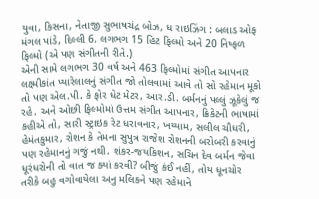યુવા, કિસના, નેતાજી સુભાષચંદ્ર બોઝ, ધ રાઇઝિંગ : બલાડ ઓફ મંગલ પાંડે, દિલ્લી 6. લગભગ 15 હિટ ફિલ્મો અને 20 નિષ્ફળ ફિલ્મો (એ પણ સંગીતની રીતે.)
એની સામે લગભગ 30 વર્ષ અને 463 ફિલ્મોમાં સંગીત આપનાર લક્ષ્મીકાંત પ્યારેલાલનું સંગીત જો તોલવામાં આવે તો સો રહેમાન મૂકો તો પણ એલ.પી. કે ફોર ધેટ મેટર, આર.ડી. બર્મનનું પલ્લું ઝૂકેલું જ રહે. અને ઓછી ફિલ્મોમાં ઉત્તમ સંગીત આપનાર, ક્રિકેટની ભાષામાં કહીએ તો, સારી સ્ટ્રાઇક રેટ ધરાવનાર, ખય્યામ, સલીલ ચૌધરી, હેમંતકુમાર, રોશન કે તેમના સુપુત્ર રાજેશ રોશનની બરોબરી કરવાનું પણ રહેમાનનું ગજું નથી. શંકર-જયકિશન, સચિન દેવ બર્મન જેવા ધૂરંધરોની તો વાત જ ક્યાં કરવી? બીજું કંઈ નહીં, તોય ધૂનચોર તરીકે બહુ વગોવાયેલા અનુ મલિકને પણ રહેમાને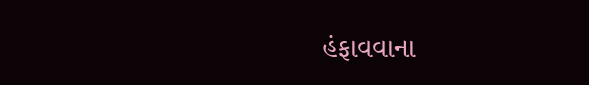હંફાવવાના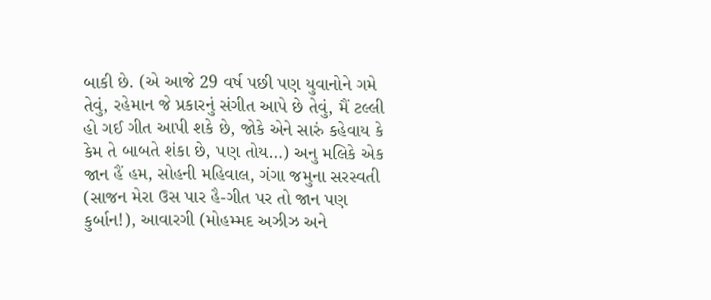બાકી છે. (એ આજે 29 વર્ષ પછી પણ યુવાનોને ગમે તેવું, રહેમાન જે પ્રકારનું સંગીત આપે છે તેવું, મૈં ટલ્લી હો ગઈ ગીત આપી શકે છે, જોકે એને સારું કહેવાય કે કેમ તે બાબતે શંકા છે, પણ તોય…) અનુ મલિકે એક જાન હૈં હમ, સોહની મહિવાલ, ગંગા જમુના સરસ્વતી (સાજન મેરા ઉસ પાર હૈ-ગીત પર તો જાન પણ કુર્બાન!), આવારગી (મોહમ્મદ અઝીઝ અને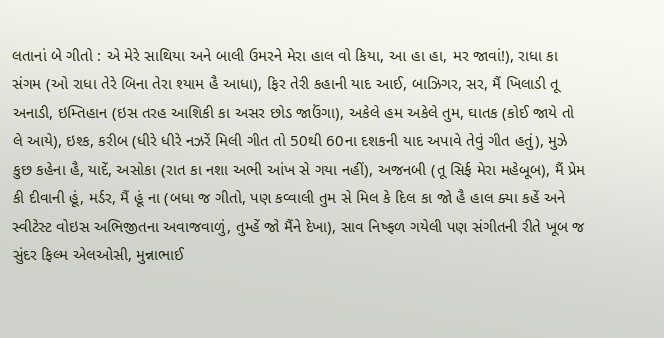લતાનાં બે ગીતો : એ મેરે સાથિયા અને બાલી ઉમરને મેરા હાલ વો કિયા, આ હા હા, મર જાવાં!), રાધા કા સંગમ (ઓ રાધા તેરે બિના તેરા શ્યામ હૈ આધા), ફિર તેરી કહાની યાદ આઈ, બાઝિગર, સર, મૈં ખિલાડી તૂ અનાડી, ઇમ્તિહાન (ઇસ તરહ આશિકી કા અસર છોડ જાઉંગા), અકેલે હમ અકેલે તુમ, ઘાતક (કોઈ જાયે તો લે આયે), ઇશ્ક, કરીબ (ધીરે ધીરે નઝરેં મિલી ગીત તો 50થી 60ના દશકની યાદ અપાવે તેવું ગીત હતું), મુઝે કુછ કહેના હૈ, યાદેં, અસોકા (રાત કા નશા અભી આંખ સે ગયા નહીં), અજનબી (તૂ સિર્ફ મેરા મહેબૂબ), મૈં પ્રેમ કી દીવાની હૂં, મર્ડર, મૈં હૂં ના (બધા જ ગીતો, પણ કવ્વાલી તુમ સે મિલ કે દિલ કા જો હૈ હાલ ક્યા કહેં અને સ્વીટેસ્ટ વોઇસ અભિજીતના અવાજવાળું, તુમ્હેં જો મૈંને દેખા), સાવ નિષ્ફળ ગયેલી પણ સંગીતની રીતે ખૂબ જ સુંદર ફિલ્મ એલઓસી, મુન્નાભાઈ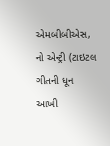એમબીબીએસ, નો એન્ટ્રી (ટાઇટલ ગીતની ધૂન આખી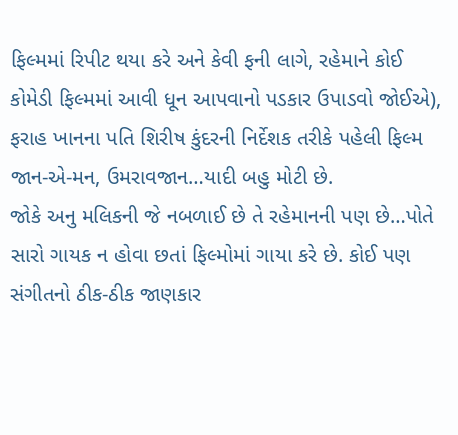ફિલ્મમાં રિપીટ થયા કરે અને કેવી ફની લાગે, રહેમાને કોઈ કોમેડી ફિલ્મમાં આવી ધૂન આપવાનો પડકાર ઉપાડવો જોઈએ), ફરાહ ખાનના પતિ શિરીષ કુંદરની નિર્દેશક તરીકે પહેલી ફિલ્મ જાન-એ-મન, ઉમરાવજાન…યાદી બહુ મોટી છે.
જોકે અનુ મલિકની જે નબળાઈ છે તે રહેમાનની પણ છે…પોતે સારો ગાયક ન હોવા છતાં ફિલ્મોમાં ગાયા કરે છે. કોઈ પણ સંગીતનો ઠીક-ઠીક જાણકાર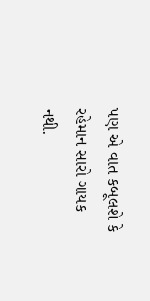પણ એ વાત કબૂલશે કે રહેમાન સારો ગાયક નથી.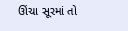ઊંચા સૂરમાં તો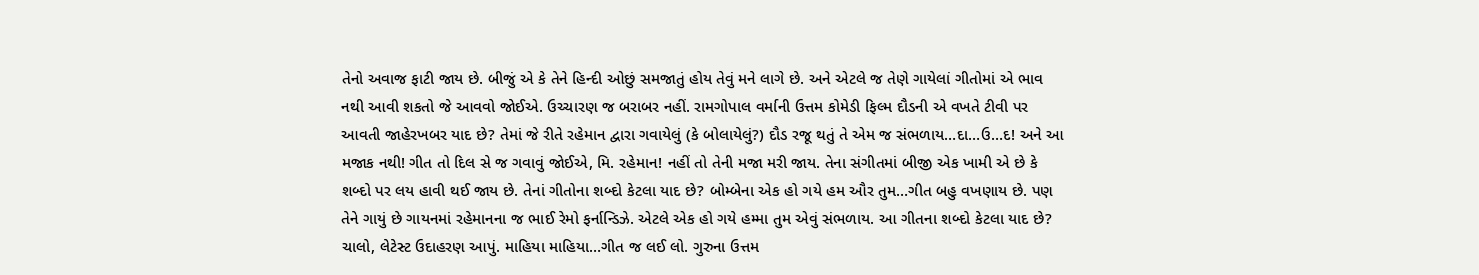તેનો અવાજ ફાટી જાય છે. બીજું એ કે તેને હિન્દી ઓછું સમજાતું હોય તેવું મને લાગે છે. અને એટલે જ તેણે ગાયેલાં ગીતોમાં એ ભાવ નથી આવી શકતો જે આવવો જોઈએ. ઉચ્ચારણ જ બરાબર નહીં. રામગોપાલ વર્માની ઉત્તમ કોમેડી ફિલ્મ દૌડની એ વખતે ટીવી પર આવતી જાહેરખબર યાદ છે? તેમાં જે રીતે રહેમાન દ્વારા ગવાયેલું (કે બોલાયેલું?) દૌડ રજૂ થતું તે એમ જ સંભળાય…દા…ઉ…દ! અને આ મજાક નથી! ગીત તો દિલ સે જ ગવાવું જોઈએ, મિ. રહેમાન! નહીં તો તેની મજા મરી જાય. તેના સંગીતમાં બીજી એક ખામી એ છે કે શબ્દો પર લય હાવી થઈ જાય છે. તેનાં ગીતોના શબ્દો કેટલા યાદ છે? બોમ્બેના એક હો ગયે હમ ઔર તુમ…ગીત બહુ વખણાય છે. પણ તેને ગાયું છે ગાયનમાં રહેમાનના જ ભાઈ રેમો ફર્નાન્ડિઝે. એટલે એક હો ગયે હમ્મા તુમ એવું સંભળાય. આ ગીતના શબ્દો કેટલા યાદ છે? ચાલો, લેટેસ્ટ ઉદાહરણ આપું. માહિયા માહિયા…ગીત જ લઈ લો. ગુરુના ઉત્તમ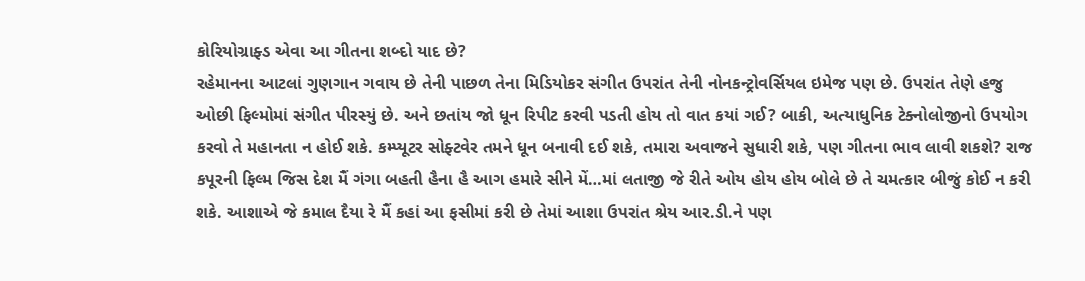કોરિયોગ્રાફ્ડ એવા આ ગીતના શબ્દો યાદ છે?
રહેમાનના આટલાં ગુણગાન ગવાય છે તેની પાછળ તેના મિડિયોકર સંગીત ઉપરાંત તેની નોનકન્ટ્રોવર્સિયલ ઇમેજ પણ છે. ઉપરાંત તેણે હજુ ઓછી ફિલ્મોમાં સંગીત પીરસ્યું છે. અને છતાંય જો ધૂન રિપીટ કરવી પડતી હોય તો વાત કયાં ગઈ? બાકી, અત્યાધુનિક ટેક્નોલોજીનો ઉપયોગ કરવો તે મહાનતા ન હોઈ શકે. કમ્પ્યૂટર સોફ્ટવેર તમને ધૂન બનાવી દઈ શકે, તમારા અવાજને સુધારી શકે, પણ ગીતના ભાવ લાવી શકશે? રાજ કપૂરની ફિલ્મ જિસ દેશ મૈં ગંગા બહતી હૈના હૈ આગ હમારે સીને મેં…માં લતાજી જે રીતે ઓય હોય હોય બોલે છે તે ચમત્કાર બીજું કોઈ ન કરી શકે. આશાએ જે કમાલ દૈયા રે મૈં કહાં આ ફસીમાં કરી છે તેમાં આશા ઉપરાંત શ્રેય આર.ડી.ને પણ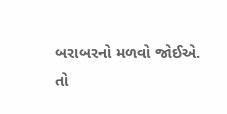બરાબરનો મળવો જોઈએ.
તો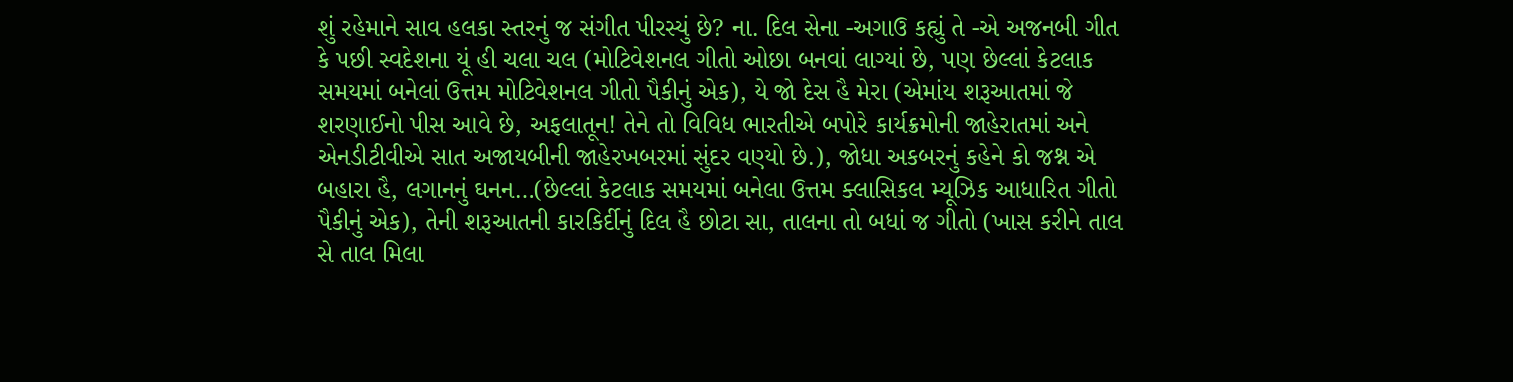શું રહેમાને સાવ હલકા સ્તરનું જ સંગીત પીરસ્યું છે? ના. દિલ સેના -અગાઉ કહ્યું તે -એ અજનબી ગીત કે પછી સ્વદેશના યૂં હી ચલા ચલ (મોટિવેશનલ ગીતો ઓછા બનવાં લાગ્યાં છે, પણ છેલ્લાં કેટલાક સમયમાં બનેલાં ઉત્તમ મોટિવેશનલ ગીતો પૈકીનું એક), યે જો દેસ હૈ મેરા (એમાંય શરૂઆતમાં જે શરણાઈનો પીસ આવે છે, અફલાતૂન! તેને તો વિવિધ ભારતીએ બપોરે કાર્યક્રમોની જાહેરાતમાં અને એનડીટીવીએ સાત અજાયબીની જાહેરખબરમાં સુંદર વણ્યો છે.), જોધા અકબરનું કહેને કો જશ્ન એ બહારા હૈ, લગાનનું ઘનન…(છેલ્લાં કેટલાક સમયમાં બનેલા ઉત્તમ ક્લાસિકલ મ્યૂઝિક આધારિત ગીતો પૈકીનું એક), તેની શરૂઆતની કારકિર્દીનું દિલ હૈ છોટા સા, તાલના તો બધાં જ ગીતો (ખાસ કરીને તાલ સે તાલ મિલા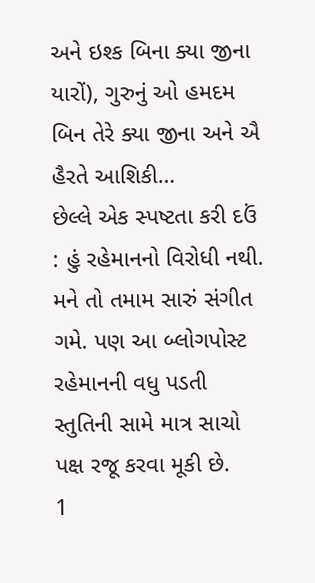અને ઇશ્ક બિના ક્યા જીના યારોં), ગુરુનું ઓ હમદમ બિન તેરે ક્યા જીના અને ઐ હૈરતે આશિકી…
છેલ્લે એક સ્પષ્ટતા કરી દઉં : હું રહેમાનનો વિરોધી નથી. મને તો તમામ સારું સંગીત ગમે. પણ આ બ્લોગપોસ્ટ રહેમાનની વધુ પડતી સ્તુતિની સામે માત્ર સાચો પક્ષ રજૂ કરવા મૂકી છે.
1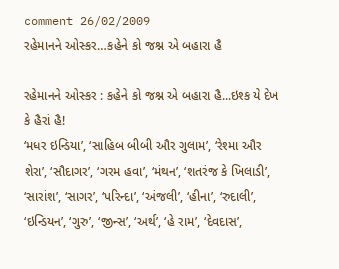comment 26/02/2009
રહેમાનને ઓસ્કર…કહેને કો જશ્ન એ બહારા હૈ

રહેમાનને ઓસ્કર : કહેને કો જશ્ન એ બહારા હૈ...ઇશ્ક યે દેખ કે હૈરાં હૈ!
‘મધર ઇન્ડિયા’, ‘સાહિબ બીબી ઔર ગુલામ’, ‘રેશ્મા ઔર શેરા’, ‘સૌદાગર’, ‘ગરમ હવા’, ‘મંથન’, ‘શતરંજ કે ખિલાડી’, ‘સારાંશ’, ‘સાગર’, ‘પરિન્દા’, ‘અંજલી’, ‘હીના’, ‘રુદાલી’, ‘ઇન્ડિયન’, ‘ગુરુ’, ‘જીન્સ’, ‘અર્થ’, ‘હે રામ’, ‘દેવદાસ’,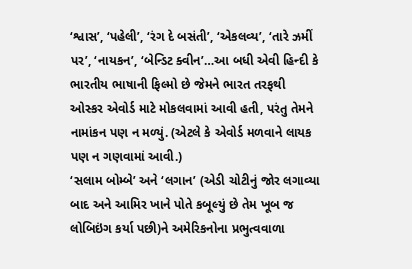‘શ્વાસ’, ‘પહેલી’, ‘રંગ દે બસંતી’, ‘એકલવ્ય’, ‘તારે ઝમીં પર’, ‘નાયકન’, ‘બેન્ડિટ ક્વીન’…આ બધી એવી હિન્દી કે ભારતીય ભાષાની ફિલ્મો છે જેમને ભારત તરફથી ઓસ્કર એવોર્ડ માટે મોકલવામાં આવી હતી, પરંતુ તેમને નામાંકન પણ ન મળ્યું. (એટલે કે એવોર્ડ મળવાને લાયક પણ ન ગણવામાં આવી.)
‘સલામ બોમ્બે’ અને ‘લગાન’ (એડી ચોટીનું જોર લગાવ્યા બાદ અને આમિર ખાને પોતે કબૂલ્યું છે તેમ ખૂબ જ લોબિઇંગ કર્યા પછી)ને અમેરિકનોના પ્રભુત્વવાળા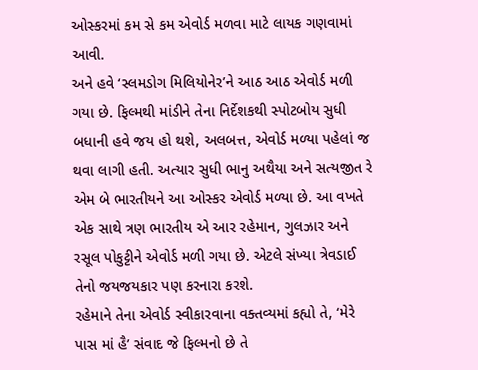ઓસ્કરમાં કમ સે કમ એવોર્ડ મળવા માટે લાયક ગણવામાં આવી.
અને હવે ‘સ્લમડોગ મિલિયોનેર’ને આઠ આઠ એવોર્ડ મળી ગયા છે. ફિલ્મથી માંડીને તેના નિર્દેશકથી સ્પોટબોય સુધી બધાની હવે જય હો થશે, અલબત્ત, એવોર્ડ મળ્યા પહેલાં જ થવા લાગી હતી. અત્યાર સુધી ભાનુ અથૈયા અને સત્યજીત રે એમ બે ભારતીયને આ ઓસ્કર એવોર્ડ મળ્યા છે. આ વખતે એક સાથે ત્રણ ભારતીય એ આર રહેમાન, ગુલઝાર અને રસૂલ પોકુટ્ટીને એવોર્ડ મળી ગયા છે. એટલે સંખ્યા ત્રેવડાઈ તેનો જયજયકાર પણ કરનારા કરશે.
રહેમાને તેના એવોર્ડ સ્વીકારવાના વક્તવ્યમાં કહ્યો તે, ‘મેરે પાસ માં હૈ’ સંવાદ જે ફિલ્મનો છે તે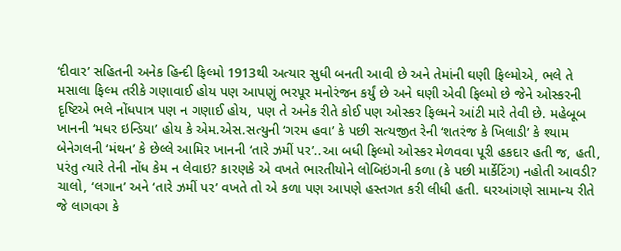‘દીવાર’ સહિતની અનેક હિન્દી ફિલ્મો 1913થી અત્યાર સુધી બનતી આવી છે અને તેમાંની ઘણી ફિલ્મોએ, ભલે તે મસાલા ફિલ્મ તરીકે ગણાવાઈ હોય પણ આપણું ભરપૂર મનોરંજન કર્યું છે અને ઘણી એવી ફિલ્મો છે જેને ઓસ્કરની દૃષ્ટિએ ભલે નોંધપાત્ર પણ ન ગણાઈ હોય, પણ તે અનેક રીતે કોઈ પણ ઓસ્કર ફિલ્મને આંટી મારે તેવી છે. મહેબૂબ ખાનની ‘મધર ઇન્ડિયા’ હોય કે એમ.એસ.સત્યુની ‘ગરમ હવા’ કે પછી સત્યજીત રેની ‘શતરંજ કે ખિલાડી’ કે શ્યામ બેનેગલની ‘મંથન’ કે છેલ્લે આમિર ખાનની ‘તારે ઝમીં પર’..આ બધી ફિલ્મો ઓસ્કર મેળવવા પૂરી હકદાર હતી જ, હતી, પરંતુ ત્યારે તેની નોંધ કેમ ન લેવાઇ? કારણકે એ વખતે ભારતીયોને લોબિઇંગની કળા (કે પછી માર્કેટિંગ) નહોતી આવડી? ચાલો, ‘લગાન’ અને ‘તારે ઝમીં પર’ વખતે તો એ કળા પણ આપણે હસ્તગત કરી લીધી હતી. ઘરઆંગણે સામાન્ય રીતે જે લાગવગ કે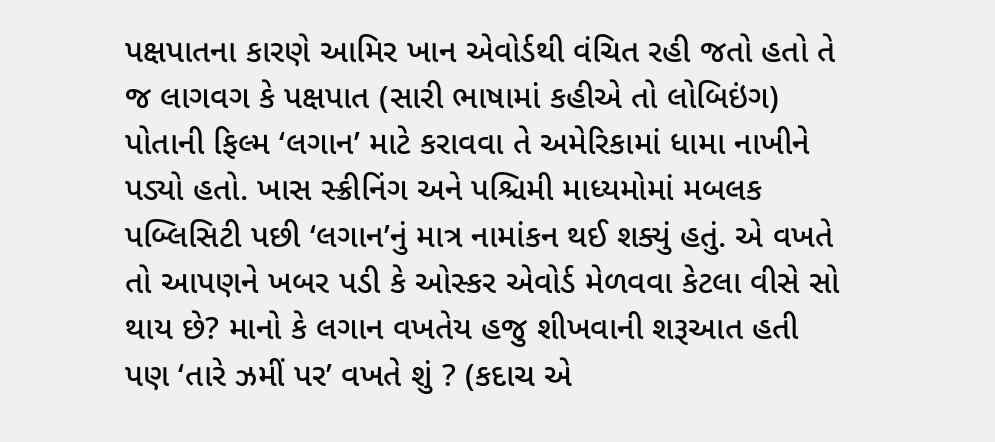પક્ષપાતના કારણે આમિર ખાન એવોર્ડથી વંચિત રહી જતો હતો તે જ લાગવગ કે પક્ષપાત (સારી ભાષામાં કહીએ તો લોબિઇંગ) પોતાની ફિલ્મ ‘લગાન’ માટે કરાવવા તે અમેરિકામાં ધામા નાખીને પડ્યો હતો. ખાસ સ્ક્રીનિંગ અને પશ્ચિમી માધ્યમોમાં મબલક પબ્લિસિટી પછી ‘લગાન’નું માત્ર નામાંકન થઈ શક્યું હતું. એ વખતે તો આપણને ખબર પડી કે ઓસ્કર એવોર્ડ મેળવવા કેટલા વીસે સો થાય છે? માનો કે લગાન વખતેય હજુ શીખવાની શરૂઆત હતી પણ ‘તારે ઝમીં પર’ વખતે શું ? (કદાચ એ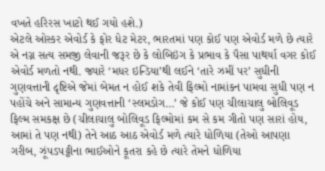વખતે હરિરસ ખાટો થઈ ગયો હશે.)
એટલે ઓસ્કર એવોર્ડ કે ફોર ધેટ મેટર, ભારતમાં પણ કોઈ પણ એવોર્ડ મળે છે ત્યારે એ નગ્ન સત્ય સમજી લેવાની જરૂર છે કે લોબિઇંગ કે પ્રભાવ કે પૈસા પાથર્યા વગર કોઈ એવોર્ડ મળતો નથી. જ્યારે ‘મધર ઇન્ડિયા’થી લઈને ‘તારે ઝમીં પર’ સુધીની ગુણવત્તાની દૃષ્ટિએ જેમાં બેમત ન હોઈ શકે તેવી ફિલ્મો નામાંકન પામવા સુધી પણ ન પહોંચે અને સામાન્ય ગુણવત્તાની ‘સ્લમડોગ…’ જે કોઈ પણ ચીલાચાલુ બોલિવૂડ ફિલ્મ સમકક્ષ છે (ચીલાચાલુ બોલિવૂડ ફિલ્મોમાં કમ સે કમ ગીતો પણ સારાં હોય, આમાં તે પણ નથી) તેને આઠ આઠ એવોર્ડ મળે ત્યારે ધોળિયા (તેઓ આપણા ગરીબ, ઝૂંપડપટ્ટીના ભાઈઓને કૂતરા કહે છે ત્યારે તેમને ધોળિયા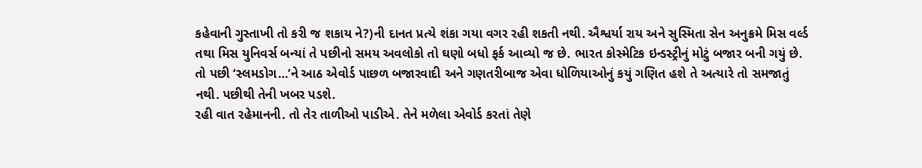કહેવાની ગુસ્તાખી તો કરી જ શકાય ને?)ની દાનત પ્રત્યે શંકા ગયા વગર રહી શકતી નથી. ઐશ્વર્યા રાય અને સુસ્મિતા સેન અનુક્રમે મિસ વર્લ્ડ તથા મિસ યુનિવર્સ બન્યાં તે પછીનો સમય અવલોકો તો ઘણો બધો ફર્ક આવ્યો જ છે. ભારત કોસ્મેટિક ઇન્ડસ્ટ્રીનું મોટું બજાર બની ગયું છે. તો પછી ‘સ્લમડોગ…’ને આઠ એવોર્ડ પાછળ બજારવાદી અને ગણતરીબાજ એવા ધોળિયાઓનું કયું ગણિત હશે તે અત્યારે તો સમજાતું નથી. પછીથી તેની ખબર પડશે.
રહી વાત રહેમાનની. તો તેર તાળીઓ પાડીએ. તેને મળેલા એવોર્ડ કરતાં તેણે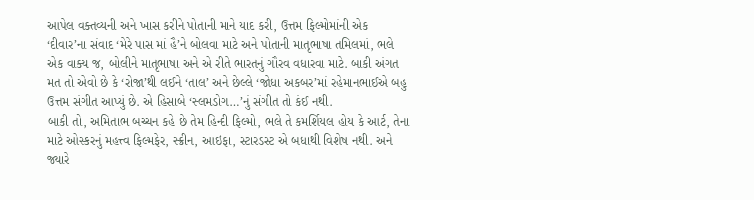આપેલ વક્તવ્યની અને ખાસ કરીને પોતાની માને યાદ કરી, ઉત્તમ ફિલ્મોમાંની એક ‘દીવાર’ના સંવાદ ‘મેરે પાસ માં હૈ’ને બોલવા માટે અને પોતાની માતૃભાષા તમિલમાં, ભલે એક વાક્ય જ, બોલીને માતૃભાષા અને એ રીતે ભારતનું ગૌરવ વધારવા માટે. બાકી અંગત મત તો એવો છે કે ‘રોજા’થી લઈને ‘તાલ’ અને છેલ્લે ‘જોધા અકબર’માં રહેમાનભાઈએ બહુ ઉત્તમ સંગીત આપ્યું છે. એ હિસાબે ‘સ્લમડોગ…’નું સંગીત તો કંઈ નથી.
બાકી તો, અમિતાભ બચ્ચન કહે છે તેમ હિન્દી ફિલ્મો, ભલે તે કમર્શિયલ હોય કે આર્ટ, તેના માટે ઓસ્કરનું મહત્ત્વ ફિલ્મફેર, સ્ક્રીન, આઇફા, સ્ટારડસ્ટ એ બધાથી વિશેષ નથી. અને જ્યારે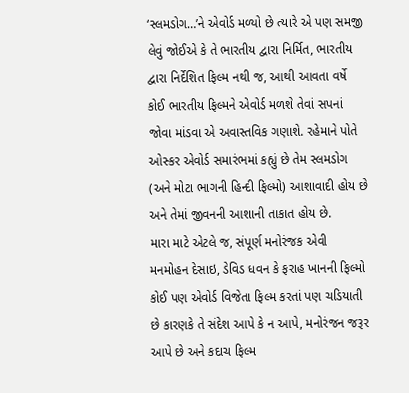‘સ્લમડોગ…’ને એવોર્ડ મળ્યો છે ત્યારે એ પણ સમજી લેવું જોઈએ કે તે ભારતીય દ્વારા નિર્મિત, ભારતીય દ્વારા નિર્દેશિત ફિલ્મ નથી જ, આથી આવતા વર્ષે કોઈ ભારતીય ફિલ્મને એવોર્ડ મળશે તેવાં સપનાં જોવા માંડવા એ અવાસ્તવિક ગણાશે. રહેમાને પોતે ઓસ્કર એવોર્ડ સમારંભમાં કહ્યું છે તેમ સ્લમડોગ (અને મોટા ભાગની હિન્દી ફિલ્મો) આશાવાદી હોય છે અને તેમાં જીવનની આશાની તાકાત હોય છે.
મારા માટે એટલે જ, સંપૂર્ણ મનોરંજક એવી મનમોહન દેસાઇ, ડેવિડ ધવન કે ફરાહ ખાનની ફિલ્મો કોઈ પણ એવોર્ડ વિજેતા ફિલ્મ કરતાં પણ ચડિયાતી છે કારણકે તે સંદેશ આપે કે ન આપે, મનોરંજન જરૂર આપે છે અને કદાચ ફિલ્મ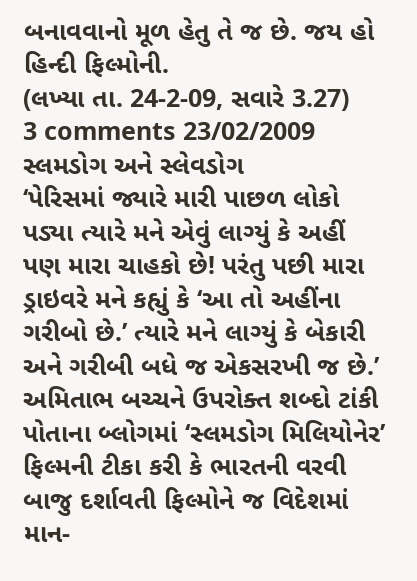બનાવવાનો મૂળ હેતુ તે જ છે. જય હો હિન્દી ફિલ્મોની.
(લખ્યા તા. 24-2-09, સવારે 3.27)
3 comments 23/02/2009
સ્લમડોગ અને સ્લેવડોગ
‘પેરિસમાં જ્યારે મારી પાછળ લોકો પડ્યા ત્યારે મને એવું લાગ્યું કે અહીં પણ મારા ચાહકો છે! પરંતુ પછી મારા ડ્રાઇવરે મને કહ્યું કે ‘આ તો અહીંના ગરીબો છે.’ ત્યારે મને લાગ્યું કે બેકારી અને ગરીબી બધે જ એકસરખી જ છે.’
અમિતાભ બચ્ચને ઉપરોક્ત શબ્દો ટાંકી પોતાના બ્લોગમાં ‘સ્લમડોગ મિલિયોનેર’ ફિલ્મની ટીકા કરી કે ભારતની વરવી બાજુ દર્શાવતી ફિલ્મોને જ વિદેશમાં માન-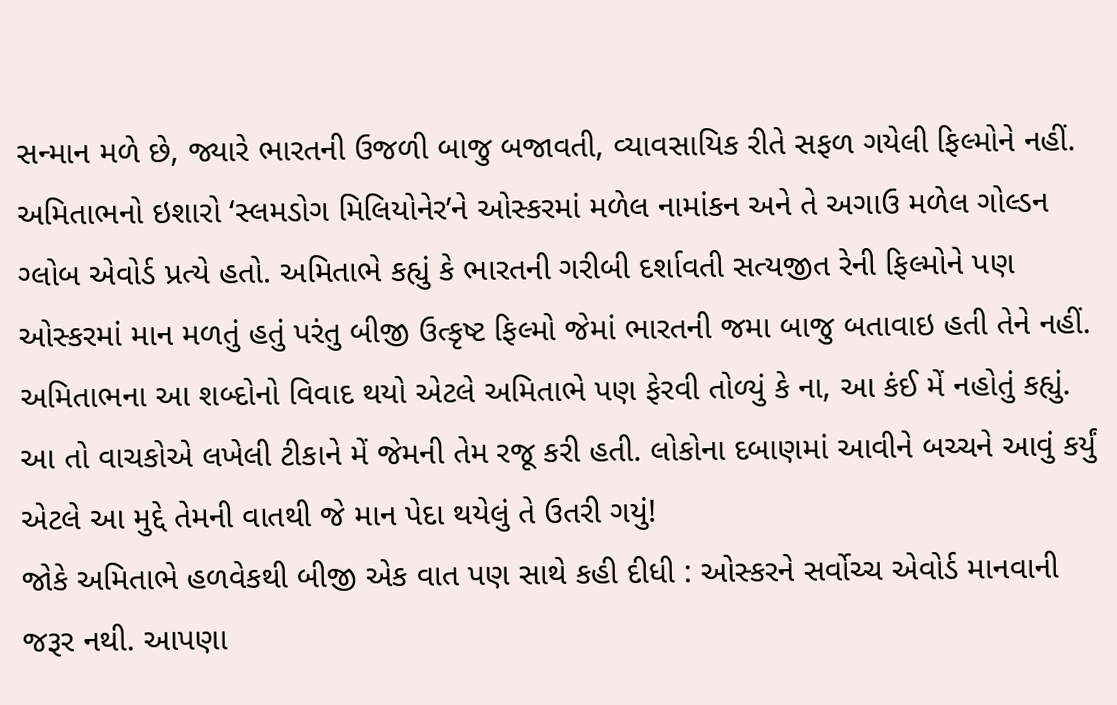સન્માન મળે છે, જ્યારે ભારતની ઉજળી બાજુ બજાવતી, વ્યાવસાયિક રીતે સફળ ગયેલી ફિલ્મોને નહીં. અમિતાભનો ઇશારો ‘સ્લમડોગ મિલિયોનેર’ને ઓસ્કરમાં મળેલ નામાંકન અને તે અગાઉ મળેલ ગોલ્ડન ગ્લોબ એવોર્ડ પ્રત્યે હતો. અમિતાભે કહ્યું કે ભારતની ગરીબી દર્શાવતી સત્યજીત રેની ફિલ્મોને પણ ઓસ્કરમાં માન મળતું હતું પરંતુ બીજી ઉત્કૃષ્ટ ફિલ્મો જેમાં ભારતની જમા બાજુ બતાવાઇ હતી તેને નહીં.
અમિતાભના આ શબ્દોનો વિવાદ થયો એટલે અમિતાભે પણ ફેરવી તોળ્યું કે ના, આ કંઈ મેં નહોતું કહ્યું. આ તો વાચકોએ લખેલી ટીકાને મેં જેમની તેમ રજૂ કરી હતી. લોકોના દબાણમાં આવીને બચ્ચને આવું કર્યું એટલે આ મુદ્દે તેમની વાતથી જે માન પેદા થયેલું તે ઉતરી ગયું!
જોકે અમિતાભે હળવેકથી બીજી એક વાત પણ સાથે કહી દીધી : ઓસ્કરને સર્વોચ્ચ એવોર્ડ માનવાની જરૂર નથી. આપણા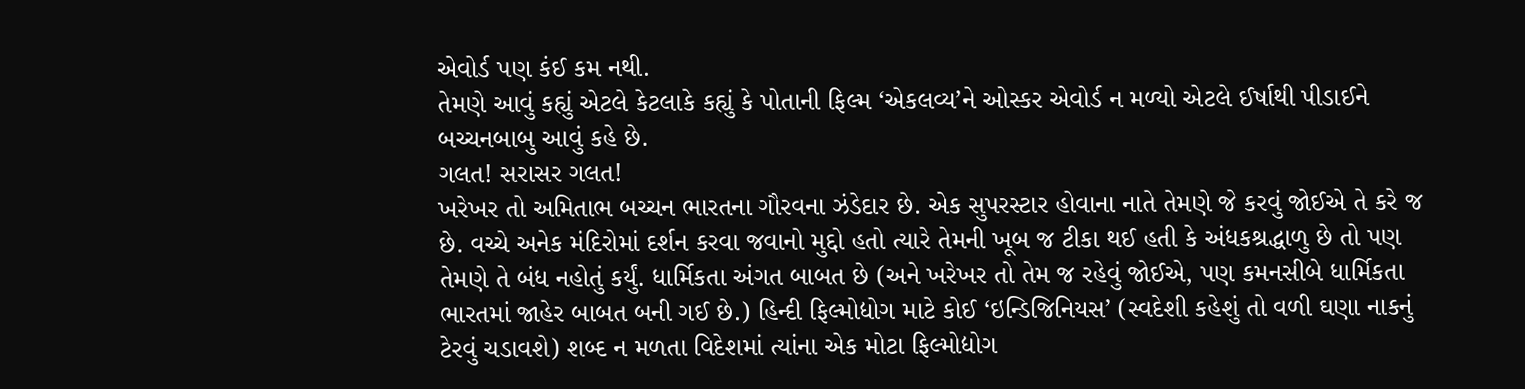એવોર્ડ પણ કંઈ કમ નથી.
તેમણે આવું કહ્યું એટલે કેટલાકે કહ્યું કે પોતાની ફિલ્મ ‘એકલવ્ય’ને ઓસ્કર એવોર્ડ ન મળ્યો એટલે ઈર્ષાથી પીડાઈને બચ્ચનબાબુ આવું કહે છે.
ગલત! સરાસર ગલત!
ખરેખર તો અમિતાભ બચ્ચન ભારતના ગૌરવના ઝંડેદાર છે. એક સુપરસ્ટાર હોવાના નાતે તેમણે જે કરવું જોઈએ તે કરે જ છે. વચ્ચે અનેક મંદિરોમાં દર્શન કરવા જવાનો મુદ્દો હતો ત્યારે તેમની ખૂબ જ ટીકા થઈ હતી કે અંધકશ્રદ્ધાળુ છે તો પણ તેમણે તે બંધ નહોતું કર્યું. ધાર્મિકતા અંગત બાબત છે (અને ખરેખર તો તેમ જ રહેવું જોઈએ, પણ કમનસીબે ધાર્મિકતા ભારતમાં જાહેર બાબત બની ગઈ છે.) હિન્દી ફિલ્મોદ્યોગ માટે કોઈ ‘ઇન્ડિજિનિયસ’ (સ્વદેશી કહેશું તો વળી ઘણા નાકનું ટેરવું ચડાવશે) શબ્દ ન મળતા વિદેશમાં ત્યાંના એક મોટા ફિલ્મોદ્યોગ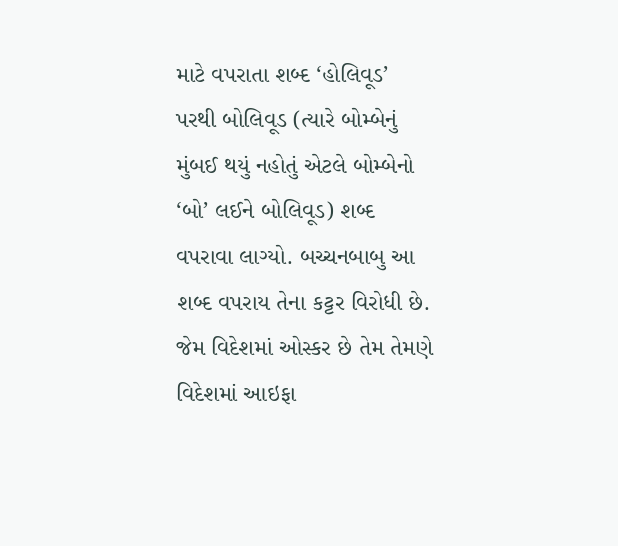માટે વપરાતા શબ્દ ‘હોલિવૂડ’ પરથી બોલિવૂડ (ત્યારે બોમ્બેનું મુંબઈ થયું નહોતું એટલે બોમ્બેનો ‘બો’ લઈને બોલિવૂડ) શબ્દ વપરાવા લાગ્યો. બચ્ચનબાબુ આ શબ્દ વપરાય તેના કટ્ટર વિરોધી છે.
જેમ વિદેશમાં ઓસ્કર છે તેમ તેમણે વિદેશમાં આઇફા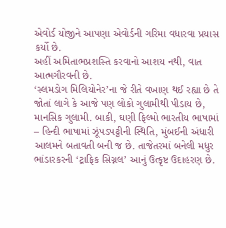એવોર્ડ યોજીને આપણા એવોર્ડની ગરિમા વધારવા પ્રયાસ કર્યો છે.
અહીં અમિતાભપ્રશસ્તિ કરવાનો આશય નથી, વાત આત્મગૌરવની છે.
‘સ્લમડોગ મિલિયોનેર’ના જે રીતે વખાણ થઈ રહ્યા છે તે જોતાં લાગે કે આજે પણ લોકો ગુલામીથી પીડાય છે, માનસિક ગુલામી. બાકી, ઘણી ફિલ્મો ભારતીય ભાષામાં – હિન્દી ભાષામાં ઝૂંપડપટ્ટીની સ્થિતિ, મુંબઈની અંધારી આલમને બતાવતી બની જ છે. તાજેતરમાં બનેલી મધુર ભાંડારકરની ‘ટ્રાફિક સિગ્નલ’ આનું ઉત્કૃષ્ટ ઉદાહરણ છે.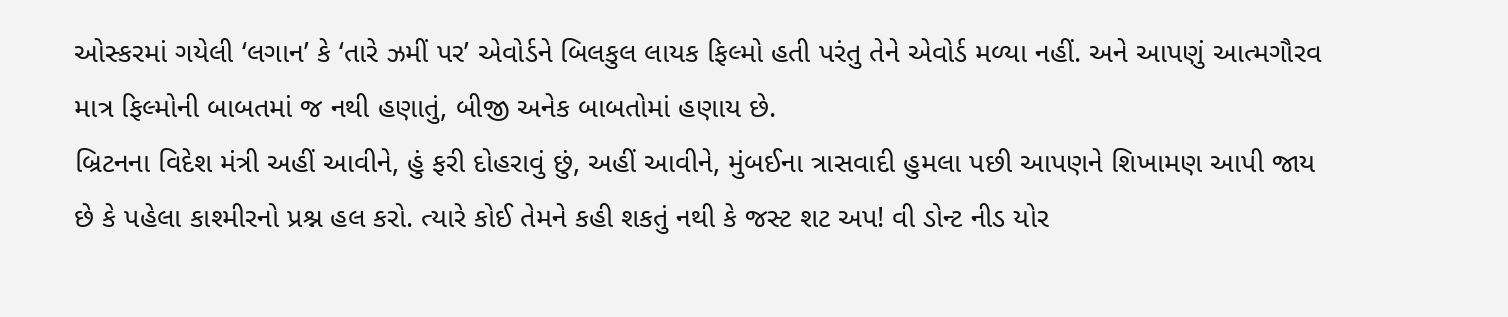ઓસ્કરમાં ગયેલી ‘લગાન’ કે ‘તારે ઝમીં પર’ એવોર્ડને બિલકુલ લાયક ફિલ્મો હતી પરંતુ તેને એવોર્ડ મળ્યા નહીં. અને આપણું આત્મગૌરવ માત્ર ફિલ્મોની બાબતમાં જ નથી હણાતું, બીજી અનેક બાબતોમાં હણાય છે.
બ્રિટનના વિદેશ મંત્રી અહીં આવીને, હું ફરી દોહરાવું છું, અહીં આવીને, મુંબઈના ત્રાસવાદી હુમલા પછી આપણને શિખામણ આપી જાય છે કે પહેલા કાશ્મીરનો પ્રશ્ન હલ કરો. ત્યારે કોઈ તેમને કહી શકતું નથી કે જસ્ટ શટ અપ! વી ડોન્ટ નીડ યોર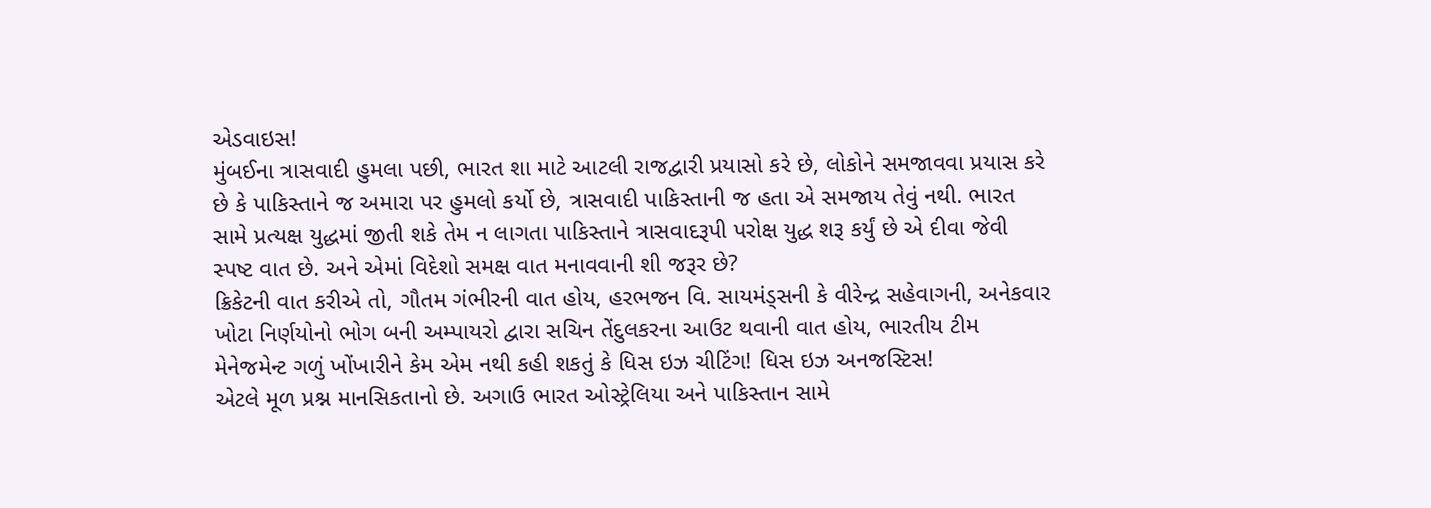એડવાઇસ!
મુંબઈના ત્રાસવાદી હુમલા પછી, ભારત શા માટે આટલી રાજદ્વારી પ્રયાસો કરે છે, લોકોને સમજાવવા પ્રયાસ કરે છે કે પાકિસ્તાને જ અમારા પર હુમલો કર્યો છે, ત્રાસવાદી પાકિસ્તાની જ હતા એ સમજાય તેવું નથી. ભારત સામે પ્રત્યક્ષ યુદ્ધમાં જીતી શકે તેમ ન લાગતા પાકિસ્તાને ત્રાસવાદરૂપી પરોક્ષ યુદ્ધ શરૂ કર્યું છે એ દીવા જેવી સ્પષ્ટ વાત છે. અને એમાં વિદેશો સમક્ષ વાત મનાવવાની શી જરૂર છે?
ક્રિકેટની વાત કરીએ તો, ગૌતમ ગંભીરની વાત હોય, હરભજન વિ. સાયમંડ્સની કે વીરેન્દ્ર સહેવાગની, અનેકવાર ખોટા નિર્ણયોનો ભોગ બની અમ્પાયરો દ્વારા સચિન તેંદુલકરના આઉટ થવાની વાત હોય, ભારતીય ટીમ મેનેજમેન્ટ ગળું ખોંખારીને કેમ એમ નથી કહી શકતું કે ધિસ ઇઝ ચીટિંગ! ધિસ ઇઝ અનજસ્ટિસ!
એટલે મૂળ પ્રશ્ન માનસિકતાનો છે. અગાઉ ભારત ઓસ્ટ્રેલિયા અને પાકિસ્તાન સામે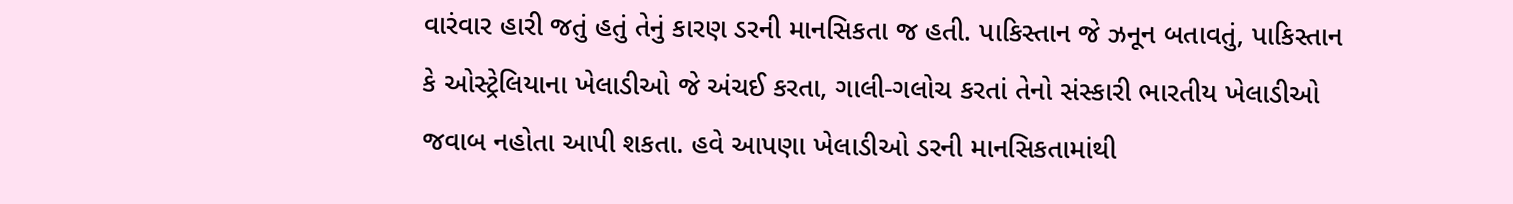વારંવાર હારી જતું હતું તેનું કારણ ડરની માનસિકતા જ હતી. પાકિસ્તાન જે ઝનૂન બતાવતું, પાકિસ્તાન કે ઓસ્ટ્રેલિયાના ખેલાડીઓ જે અંચઈ કરતા, ગાલી-ગલોચ કરતાં તેનો સંસ્કારી ભારતીય ખેલાડીઓ જવાબ નહોતા આપી શકતા. હવે આપણા ખેલાડીઓ ડરની માનસિકતામાંથી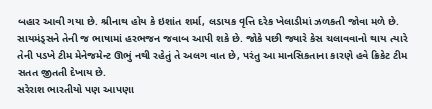બહાર આવી ગયા છે. શ્રીનાથ હોય કે ઇશાંત શર્મા, લડાયક વૃત્તિ દરેક ખેલાડીમાં ઝળકતી જોવા મળે છે. સાયમંડ્સને તેની જ ભાષામાં હરભજન જવાબ આપી શકે છે. જોકે પછી જ્યારે કેસ ચલાવવાનો થાય ત્યારે તેની પડખે ટીમ મેનેજમેન્ટ ઊભું નથી રહેતું તે અલગ વાત છે, પરંતુ આ માનસિકતાના કારણે હવે ક્રિકેટ ટીમ સતત જીતતી દેખાય છે.
સરેરાશ ભારતીયો પણ આપણા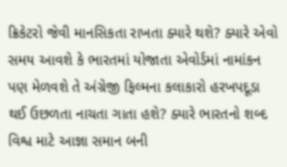ક્રિકેટરો જેવી માનસિકતા રાખતા ક્યારે થશે? ક્યારે એવો સમય આવશે કે ભારતમાં યોજાતા એવોર્ડમાં નામાંકન પણ મેળવશે તે અંગ્રેજી ફિલ્મના કલાકારો હરખપદૂડા થઈ ઉછળતા નાચતા ગાતા હશે? ક્યારે ભારતનો શબ્દ વિશ્વ માટે આજ્ઞા સમાન બની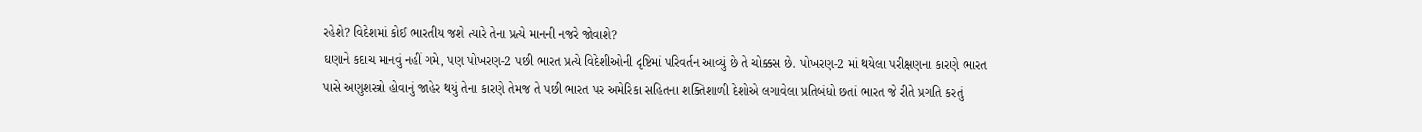રહેશે? વિદેશમાં કોઈ ભારતીય જશે ત્યારે તેના પ્રત્યે માનની નજરે જોવાશે?
ઘણાને કદાચ માનવું નહીં ગમે, પણ પોખરણ-2 પછી ભારત પ્રત્યે વિદેશીઓની દૃષ્ટિમાં પરિવર્તન આવ્યું છે તે ચોક્કસ છે. પોખરણ-2 માં થયેલા પરીક્ષણના કારણે ભારત પાસે અણુશસ્ત્રો હોવાનું જાહેર થયું તેના કારણે તેમજ તે પછી ભારત પર અમેરિકા સહિતના શક્તિશાળી દેશોએ લગાવેલા પ્રતિબંધો છતાં ભારત જે રીતે પ્રગતિ કરતું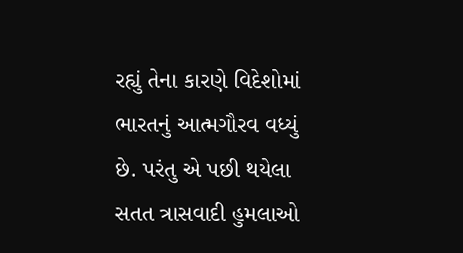રહ્યું તેના કારણે વિદેશોમાં ભારતનું આત્મગૌરવ વધ્યું છે. પરંતુ એ પછી થયેલા સતત ત્રાસવાદી હુમલાઓ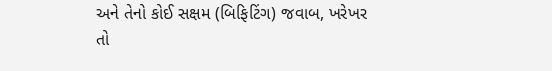અને તેનો કોઈ સક્ષમ (બિફિટિંગ) જવાબ, ખરેખર તો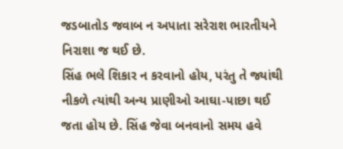જડબાતોડ જવાબ ન અપાતા સરેરાશ ભારતીયને નિરાશા જ થઈ છે.
સિંહ ભલે શિકાર ન કરવાનો હોય, પરંતુ તે જ્યાંથી નીકળે ત્યાંથી અન્ય પ્રાણીઓ આઘા-પાછા થઈ જતા હોય છે. સિંહ જેવા બનવાનો સમય હવે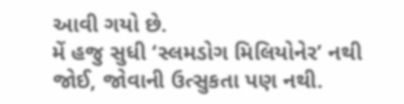આવી ગયો છે.
મેં હજુ સુધી ‘સ્લમડોગ મિલિયોનેર’ નથી જોઈ, જોવાની ઉત્સુકતા પણ નથી.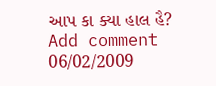આપ કા ક્યા હાલ હૈ?
Add comment 06/02/2009